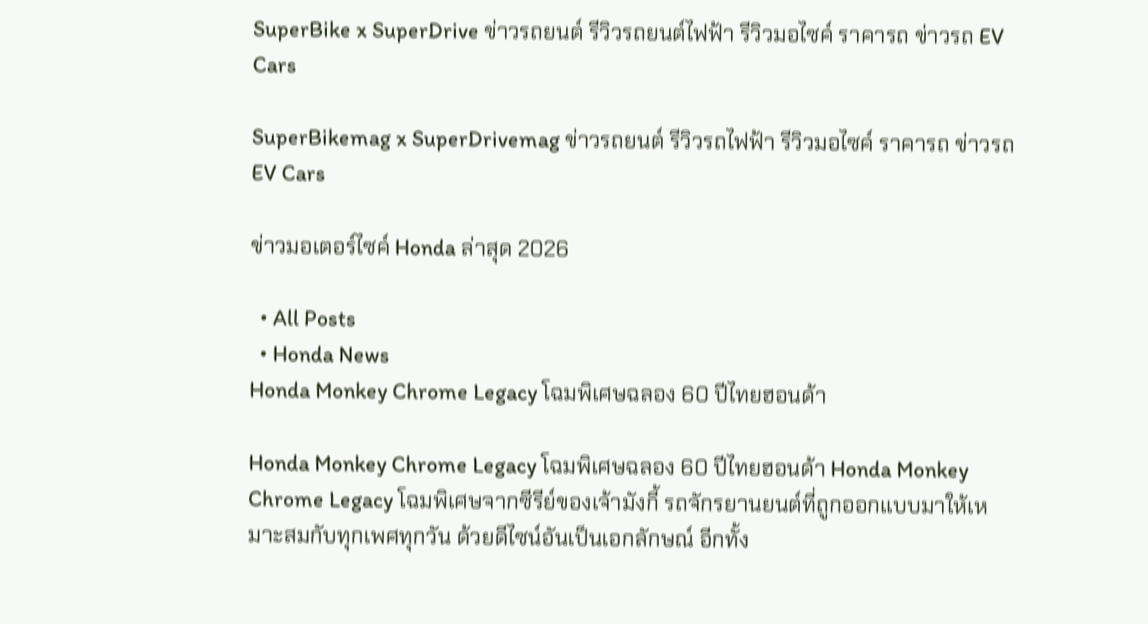SuperBike x SuperDrive ข่าวรถยนต์ รีวิวรถยนต์ไฟฟ้า รีวิวมอไซค์ ราคารถ ข่าวรถ EV Cars

SuperBikemag x SuperDrivemag ข่าวรถยนต์ รีวิวรถไฟฟ้า รีวิวมอไซค์ ราคารถ ข่าวรถ EV Cars

ข่าวมอเตอร์ไซค์ Honda ล่าสุด 2026

  • All Posts
  • Honda News
Honda Monkey Chrome Legacy โฉมพิเศษฉลอง 60 ปีไทยฮอนด้า

Honda Monkey Chrome Legacy โฉมพิเศษฉลอง 60 ปีไทยฮอนด้า Honda Monkey Chrome Legacy โฉมพิเศษจากซีรีย์ของเจ้ามังกี้ รถจักรยานยนต์ที่ถูกออกแบบมาให้เหมาะสมกับทุกเพศทุกวัน ด้วยดีไซน์อันเป็นเอกลักษณ์ อีกทั้ง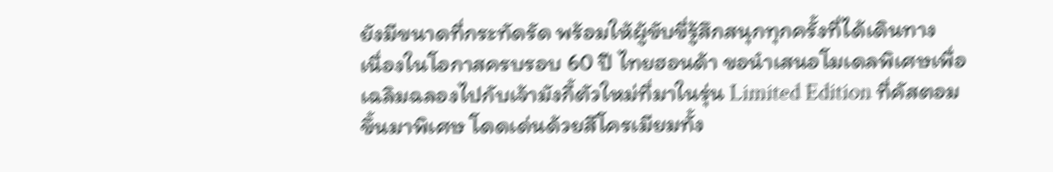ยังมีขนาดที่กระทัดรัด พร้อมให้ผู้ขับขี่รู้สึกสนุกทุกครั้งที่ได้เดินทาง   เนื่องในโอกาสครบรอบ 60 ปี ไทยฮอนด้า ขอนำเสนอโมเดลพิเศษเพื่อเฉลิมฉลองไปกับเจ้ามังกี้ตัวใหม่ที่มาในรุ่น Limited Edition ที่คัสตอมขึ้นมาพิเศษ โดดเด่นด้วยสีโครเมียมทั้ง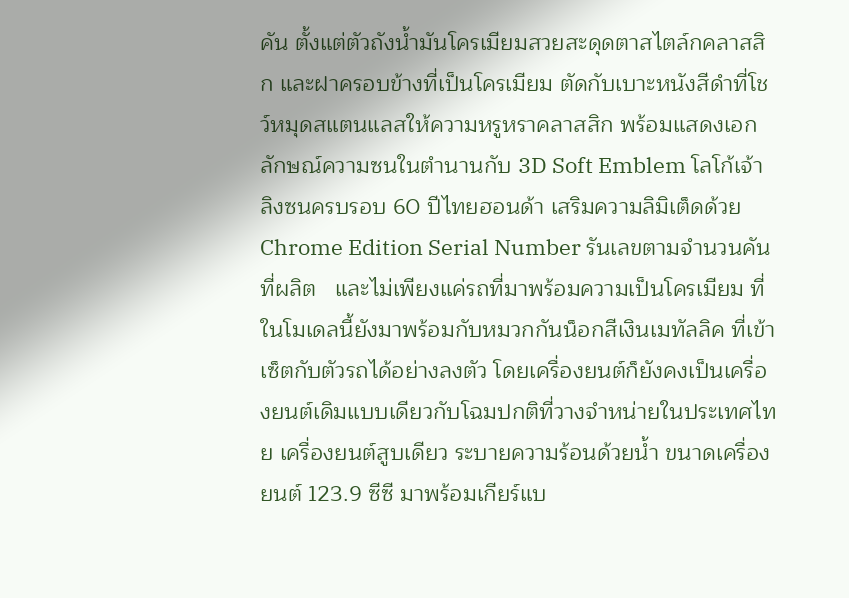คัน ตั้งแต่ตัวถังน้ำมันโครเมียมสวยสะดุดตาสไตล์กคลาสสิก และฝาครอบข้างที่เป็นโครเมียม ตัดกับเบาะหนังสีดำที่โชว์หมุดสแตนแลสให้ความหรูหราคลาสสิก พร้อมแสดงเอกลักษณ์ความซนในตำนานกับ 3D Soft Emblem โลโก้เจ้าลิงซนครบรอบ 60 ปีไทยฮอนด้า เสริมความลิมิเต็ดด้วย Chrome Edition Serial Number รันเลขตามจำนวนคันที่ผลิต   และไม่เพียงแค่รถที่มาพร้อมความเป็นโครเมียม ที่ในโมเดลนี้ยังมาพร้อมกับหมวกกันน็อกสีเงินเมทัลลิค ที่เข้าเซ็ตกับตัวรถได้อย่างลงตัว โดยเครื่องยนต์ก็ยังคงเป็นเครื่องยนต์เดิมแบบเดียวกับโฉมปกติที่วางจำหน่ายในประเทศไทย เครื่องยนต์สูบเดียว ระบายความร้อนด้วยน้ำ ขนาดเครื่องยนต์ 123.9 ซีซี มาพร้อมเกียร์แบ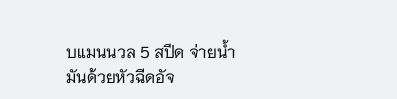บแมนนวล 5 สปีด จ่ายน้ำมันด้วยหัวฉีดอัจ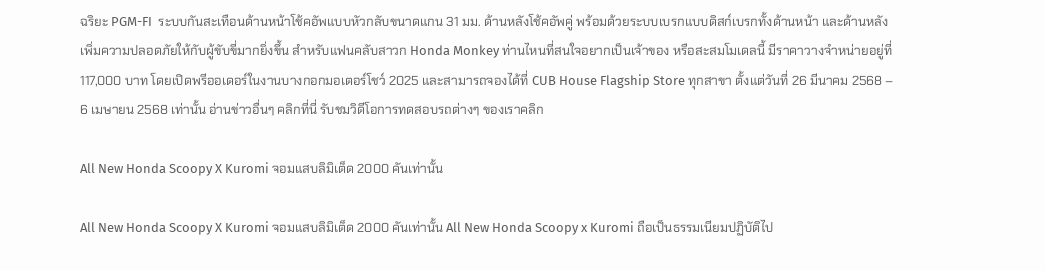ฉริยะ PGM-FI  ระบบกันสะเทือนด้านหน้าโช้คอัพแบบหัวกลับขนาดแกน 31 มม. ด้านหลังโช้คอัพคู่ พร้อมด้วยระบบเบรกแบบดิสก์เบรกทั้งด้านหน้า และด้านหลังเพิ่มความปลอดภัยให้กับผู้ขับขี่มากยิ่งขึ้น สำหรับแฟนคลับสาวก Honda Monkey ท่านไหนที่สนใจอยากเป็นเจ้าของ หรือสะสมโมเดลนี้ มีราคาวางจำหน่ายอยู่ที่ 117,000 บาท โดยเปิดพรีออเดอร์ในงานบางกอกมอเตอร์โชว์ 2025 และสามารถจองได้ที่ CUB House Flagship Store ทุกสาขา ตั้งแต่วันที่ 26 มีนาคม 2568 – 6 เมษายน 2568 เท่านั้น อ่านข่าวอื่นๆ คลิกที่นี่ รับชมวิดีโอการทดสอบรถต่างๆ ของเราคลิก

All New Honda Scoopy X Kuromi จอมแสบลิมิเต็ด 2000 คันเท่านั้น

All New Honda Scoopy X Kuromi จอมแสบลิมิเต็ด 2000 คันเท่านั้น All New Honda Scoopy x Kuromi ถือเป็นธรรมเนียมปฏิบัติไป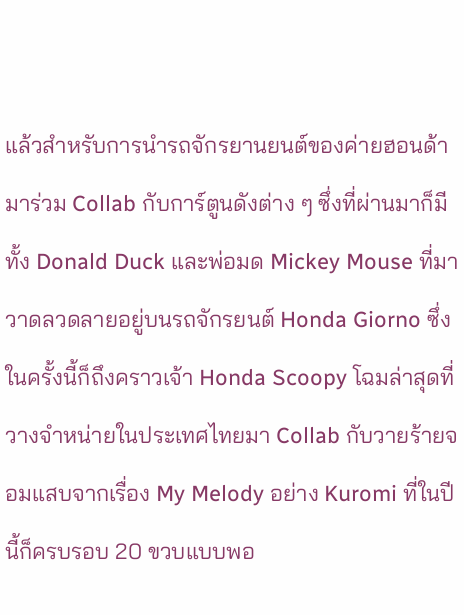แล้วสำหรับการนำรถจักรยานยนต์ของค่ายฮอนด้า มาร่วม Collab กับการ์ตูนดังต่าง ๆ ซึ่งที่ผ่านมาก็มีทั้ง Donald Duck และพ่อมด Mickey Mouse ที่มาวาดลวดลายอยู่บนรถจักรยนต์ Honda Giorno ซึ่งในครั้งนี้ก็ถึงคราวเจ้า Honda Scoopy โฉมล่าสุดที่วางจำหน่ายในประเทศไทยมา Collab กับวายร้ายจอมแสบจากเรื่อง My Melody อย่าง Kuromi ที่ในปีนี้ก็ครบรอบ 20 ขวบแบบพอ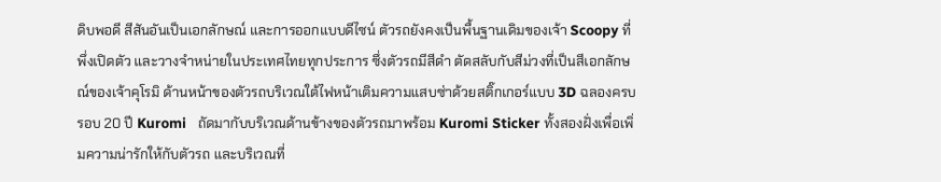ดิบพอดี สีสันอันเป็นเอกลักษณ์ และการออกแบบดีไซน์ ตัวรถยังคงเป็นพื้นฐานเดิมของเจ้า Scoopy ที่พึ่งเปิดตัว และวางจำหน่ายในประเทศไทยทุกประการ ซึ่งตัวรถมีสีดำ ตัดสลับกับสีม่วงที่เป็นสีเอกลักษณ์ของเจ้าคุโรมิ ด้านหน้าของตัวรถบริเวณใต้ไฟหน้าเติมความแสบซ่าด้วยสติ๊กเกอร์แบบ 3D ฉลองครบรอบ 20 ปี Kuromi   ถัดมากับบริเวณด้านข้างของตัวรถมาพร้อม Kuromi Sticker ทั้งสองฝั่งเพื่อเพิ่มความน่ารักให้กับตัวรถ และบริเวณที่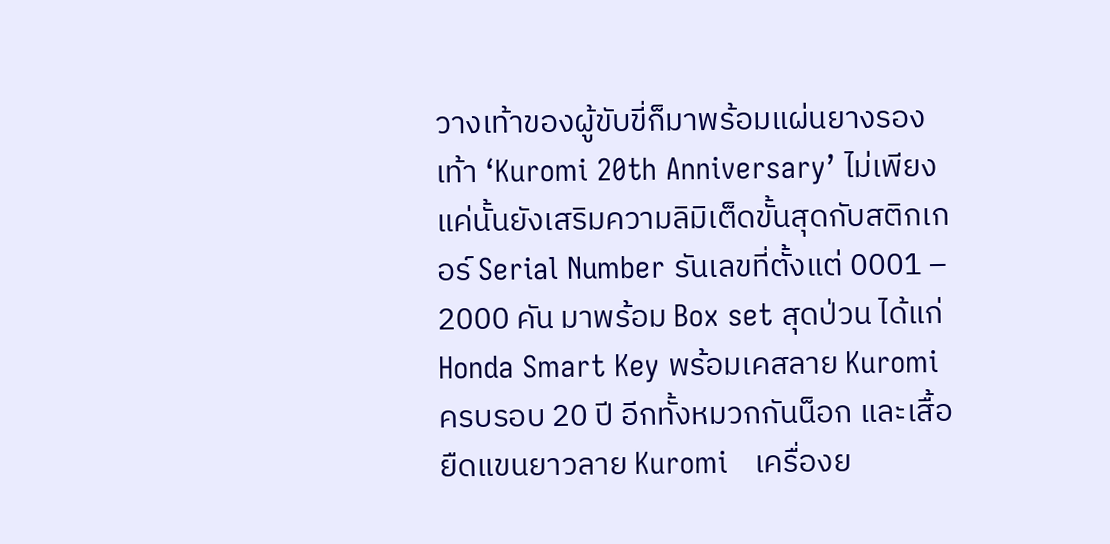วางเท้าของผู้ขับขี่ก็มาพร้อมแผ่นยางรองเท้า ‘Kuromi 20th Anniversary’ ไม่เพียงแค่นั้นยังเสริมความลิมิเต็ดขั้นสุดกับสติกเกอร์ Serial Number รันเลขที่ตั้งแต่ 0001 – 2000 คัน มาพร้อม Box set สุดป่วน ได้แก่ Honda Smart Key พร้อมเคสลาย Kuromi ครบรอบ 20 ปี อีกทั้งหมวกกันน็อก และเสื้อยืดแขนยาวลาย Kuromi   เครื่องย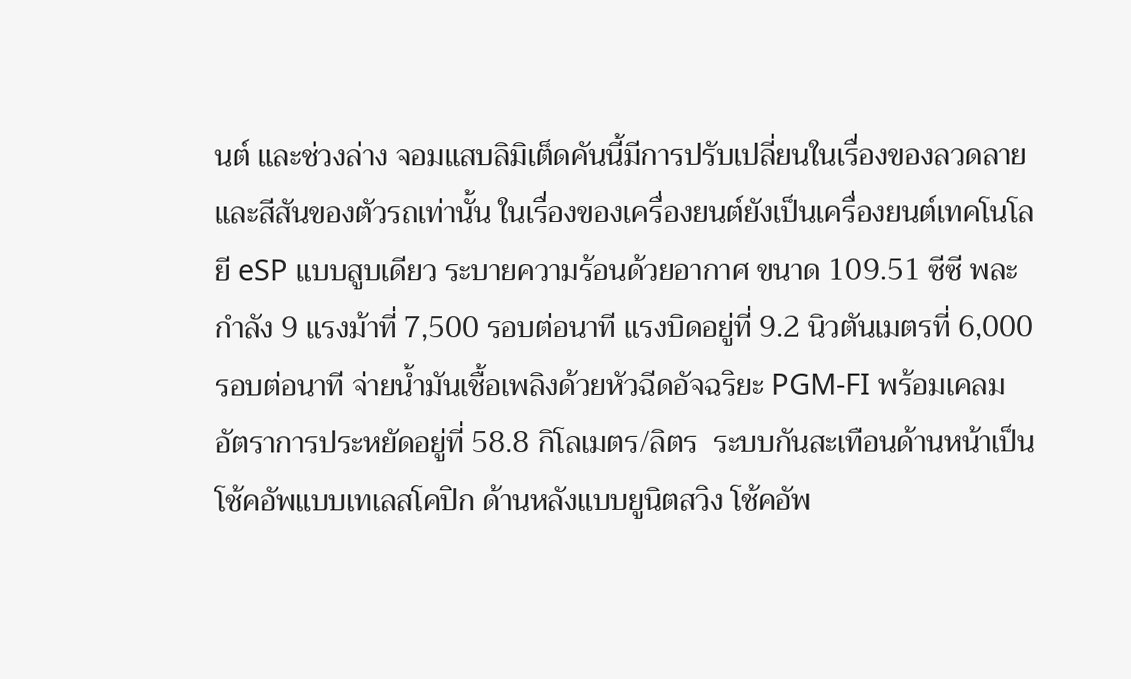นต์ และช่วงล่าง จอมแสบลิมิเต็ดคันนี้มีการปรับเปลี่ยนในเรื่องของลวดลาย และสีสันของตัวรถเท่านั้น ในเรื่องของเครื่องยนต์ยังเป็นเครื่องยนต์เทคโนโลยี eSP แบบสูบเดียว ระบายความร้อนด้วยอากาศ ขนาด 109.51 ซีซี พละกำลัง 9 แรงม้าที่ 7,500 รอบต่อนาที แรงบิดอยู่ที่ 9.2 นิวตันเมตรที่ 6,000 รอบต่อนาที จ่ายน้ำมันเชื้อเพลิงด้วยหัวฉีดอัจฉริยะ PGM-FI พร้อมเคลมอัตราการประหยัดอยู่ที่ 58.8 กิโลเมตร/ลิตร  ระบบกันสะเทือนด้านหน้าเป็นโช้คอัพแบบเทเลสโคปิก ด้านหลังแบบยูนิตสวิง โช้คอัพ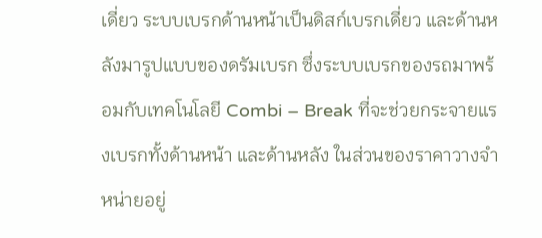เดี่ยว ระบบเบรกด้านหน้าเป็นดิสก์เบรกเดี่ยว และด้านหลังมารูปแบบของดรัมเบรก ซึ่งระบบเบรกของรถมาพร้อมกับเทคโนโลยี Combi – Break ที่จะช่วยกระจายแรงเบรกทั้งด้านหน้า และด้านหลัง ในส่วนของราคาวางจำหน่ายอยู่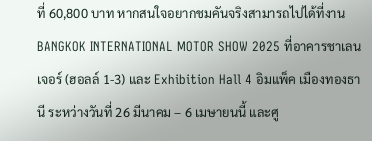ที่ 60,800 บาท หากสนใจอยากชมคันจริงสามารถไปได้ที่งาน BANGKOK INTERNATIONAL MOTOR SHOW 2025 ที่อาคารชาเลนเจอร์ (ฮอลล์ 1-3) และ Exhibition Hall 4 อิมแพ็ค เมืองทองธานี ระหว่างวันที่ 26 มีนาคม – 6 เมษายนนี้ และศู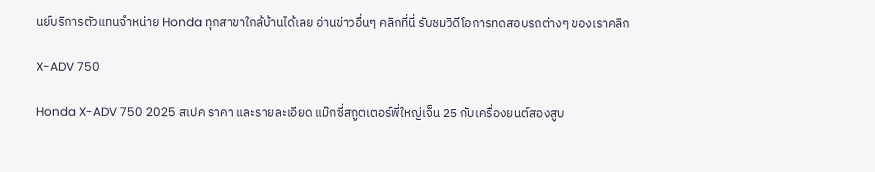นย์บริการตัวแทนจำหน่าย Honda ทุกสาขาใกล้บ้านได้เลย อ่านข่าวอื่นๆ คลิกที่นี่ รับชมวิดีโอการทดสอบรถต่างๆ ของเราคลิก

X-ADV 750

Honda X-ADV 750 2025 สเปค ราคา และรายละเอียด แม๊กซี่สกูตเตอร์พี่ใหญ่เจ็น 25 กับเครื่องยนต์สองสูบ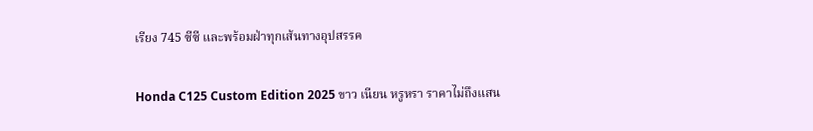เรียง 745 ซีซี และพร้อมฝ่าทุกเส้นทางอุปสรรค

Honda C125 Custom Edition 2025 ขาว เนียน หรูหรา ราคาไม่ถึงแสน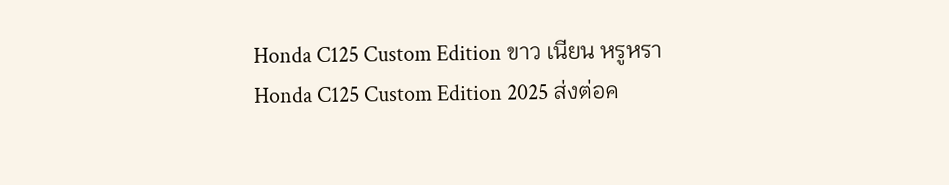Honda C125 Custom Edition ขาว เนียน หรูหรา   Honda C125 Custom Edition 2025 ส่งต่อค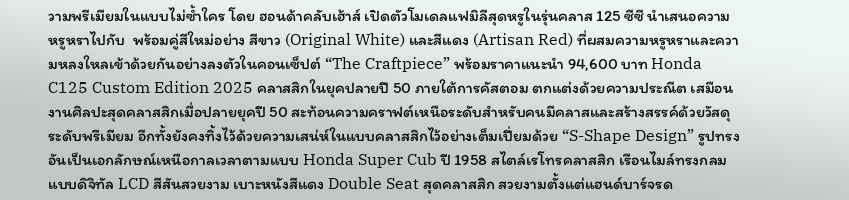วามพรีเมียมในแบบไม่ซ้ำใคร โดย ฮอนด้าคลับเฮ้าส์ เปิดตัวโมเดลแฟมิลีสุดหรูในรุ่นคลาส 125 ซีซี นำเสนอความหรูหราไปกับ  พร้อมคู่สีใหม่อย่าง สีขาว (Original White) และสีแดง (Artisan Red) ที่ผสมความหรูหราและความหลงใหลเข้าด้วยกันอย่างลงตัวในคอนเซ็ปต์ “The Craftpiece” พร้อมราคาแนะนำ 94,600 บาท Honda C125 Custom Edition 2025 คลาสสิกในยุคปลายปี 50 ภายใต้การคัสตอม ตกแต่งด้วยความประณีต เสมือนงานศิลปะสุดคลาสสิกเมื่อปลายยุคปี 50 สะท้อนความคราฟต์เหนือระดับสำหรับคนมีคลาสและสร้างสรรค์ด้วยวัสดุระดับพรีเมียม อีกทั้งยังคงทิ้งไว้ด้วยความเสน่ห์ในแบบคลาสสิกไว้อย่างเต็มเปี่ยมด้วย “S-Shape Design” รูปทรงอันเป็นเอกลักษณ์เหนือกาลเวลาตามแบบ Honda Super Cub ปี 1958 สไตล์เรโทรคลาสสิก เรือนไมล์ทรงกลมแบบดิจิทัล LCD สีสันสวยงาม เบาะหนังสีแดง Double Seat สุดคลาสสิก สวยงามตั้งแต่แฮนด์บาร์จรด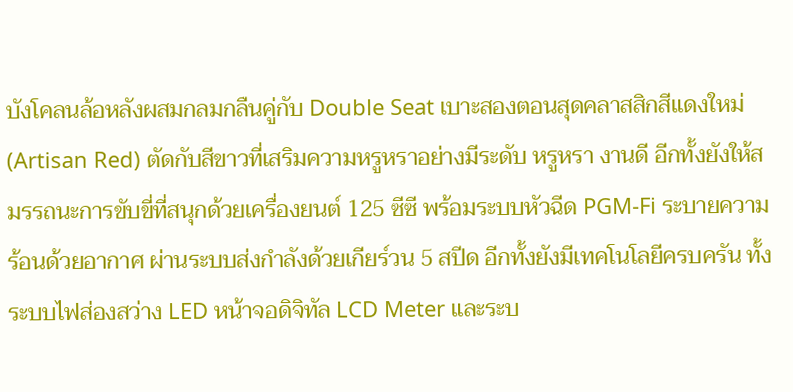บังโคลนล้อหลังผสมกลมกลืนคู่กับ Double Seat เบาะสองตอนสุดคลาสสิกสีแดงใหม่ (Artisan Red) ตัดกับสีขาวที่เสริมความหรูหราอย่างมีระดับ หรูหรา งานดี อีกทั้งยังให้สมรรถนะการขับขี่ที่สนุกด้วยเครื่องยนต์ 125 ซีซี พร้อมระบบหัวฉีด PGM-Fi ระบายความร้อนด้วยอากาศ ผ่านระบบส่งกำลังด้วยเกียร์วน 5 สปีด อีกทั้งยังมีเทคโนโลยีครบครัน ทั้งระบบไฟส่องสว่าง LED หน้าจอดิจิทัล LCD Meter และระบ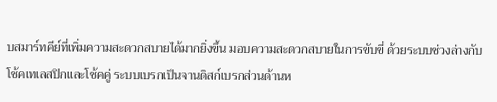บสมาร์ทคีย์ที่เพิ่มความสะดวกสบายได้มากยิ่งขึ้น มอบความสะดวกสบายในการขับขี่ ด้วยระบบช่วงล่างกับโช้คเทเลสปิกและโช้คคู่ ระบบเบรกเป็นจานดิสก์เบรกส่วนด้านห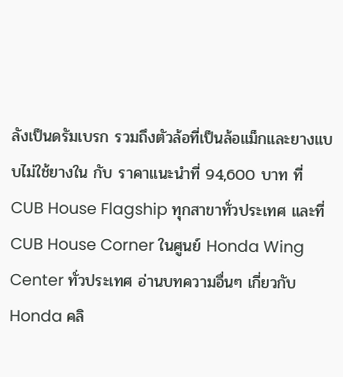ลังเป็นดรัมเบรก รวมถึงตัวล้อที่เป็นล้อแม็กและยางแบบไม่ใช้ยางใน กับ ราคาแนะนำที่ 94,600 บาท ที่ CUB House Flagship ทุกสาขาทั่วประเทศ และที่ CUB House Corner ในศูนย์ Honda Wing Center ทั่วประเทศ อ่านบทความอื่นๆ เกี่ยวกับ Honda คลิ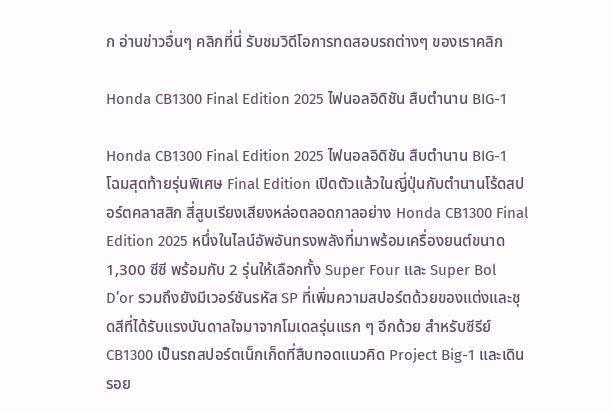ก อ่านข่าวอื่นๆ คลิกที่นี่ รับชมวิดีโอการทดสอบรถต่างๆ ของเราคลิก

Honda CB1300 Final Edition 2025 ไฟนอลอิดิชัน สืบตำนาน BIG-1

Honda CB1300 Final Edition 2025 ไฟนอลอิดิชัน สืบตำนาน BIG-1 โฉมสุดท้ายรุ่นพิเศษ Final Edition เปิดตัวแล้วในญี่ปุ่นกับตำนานโร้ดสปอร์ตคลาสสิก สี่สูบเรียงเสียงหล่อตลอดกาลอย่าง Honda CB1300 Final Edition 2025 หนึ่งในไลน์อัพอันทรงพลังที่มาพร้อมเครื่องยนต์ขนาด 1,300 ซีซี พร้อมกับ 2 รุ่นให้เลือกทั้ง Super Four และ Super Bol D’or รวมถึงยังมีเวอร์ชันรหัส SP ที่เพิ่มความสปอร์ตด้วยของแต่งและชุดสีที่ได้รับแรงบันดาลใจมาจากโมเดลรุ่นแรก ๆ อีกด้วย สำหรับซีรีย์ CB1300 เป็นรถสปอร์ตเน็กเก็ดที่สืบทอดแนวคิด Project Big-1 และเดินรอย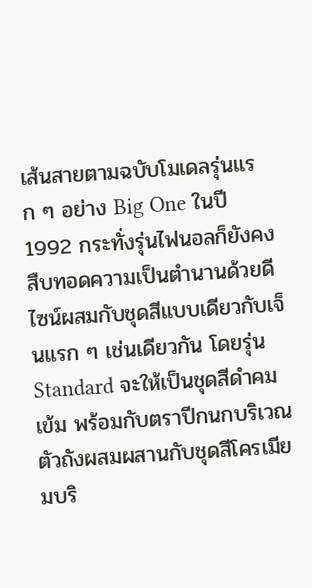เส้นสายตามฉบับโมเดลรุ่นแรก ๆ อย่าง Big One ในปี 1992 กระทั่งรุ่นไฟนอลก็ยังคงสืบทอดความเป็นตำนานด้วยดีไซน์ผสมกับชุดสีแบบเดียวกับเจ็นแรก ๆ เช่นเดียวกัน โดยรุ่น Standard จะให้เป็นชุดสีดำคมเข้ม พร้อมกับตราปีกนกบริเวณตัวถังผสมผสานกับชุดสีโครเมียมบริ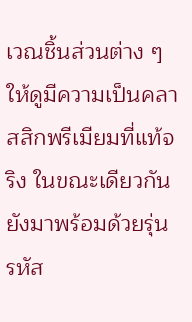เวณชิ้นส่วนต่าง ๆ ให้ดูมีความเป็นคลาสสิกพรีเมียมที่แท้จริง ในขณะเดียวกันยังมาพร้อมด้วยรุ่นรหัส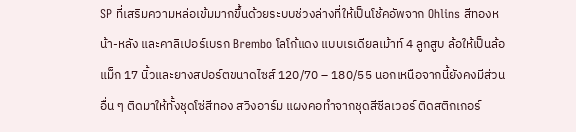SP ที่เสริมความหล่อเข้มมากขึ้นด้วยระบบช่วงล่างที่ให้เป็นโช้คอัพจาก Ohlins สีทองหน้า-หลัง และคาลิเปอร์เบรก Brembo โลโก้แดง แบบเรเดียลเม้าท์ 4 ลูกสูบ ล้อให้เป็นล้อแม็ก 17 นิ้วและยางสปอร์ตขนาดไซส์ 120/70 – 180/55 นอกเหนือจากนี้ยังคงมีส่วนอื่น ๆ ติดมาให้ทั้งชุดโซ่สีทอง สวิงอาร์ม แผงคอทำจากชุดสีซีลเวอร์ ติดสติกเกอร์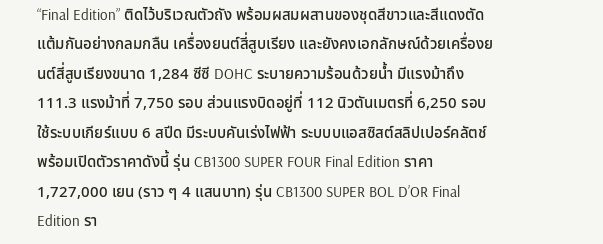“Final Edition” ติดไว้บริเวณตัวถัง พร้อมผสมผสานของชุดสีขาวและสีแดงตัดแต้มกันอย่างกลมกลืน เครื่องยนต์สี่สูบเรียง และยังคงเอกลักษณ์ด้วยเครื่องยนต์สี่สูบเรียงขนาด 1,284 ซีซี DOHC ระบายความร้อนด้วยน้ำ มีแรงม้าถึง 111.3 แรงม้าที่ 7,750 รอบ ส่วนแรงบิดอยู่ที่ 112 นิวตันเมตรที่ 6,250 รอบ ใช้ระบบเกียร์แบบ 6 สปีด มีระบบคันเร่งไฟฟ้า ระบบบแอสซิสต์สลิปเปอร์คลัตช์ พร้อมเปิดตัวราคาดังนี้ รุ่น CB1300 SUPER FOUR Final Edition ราคา 1,727,000 เยน (ราว ๆ 4 แสนบาท) รุ่น CB1300 SUPER BOL D’OR Final Edition รา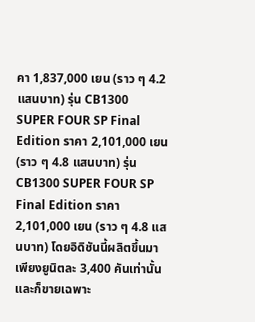คา 1,837,000 เยน (ราว ๆ 4.2 แสนบาท) รุ่น CB1300 SUPER FOUR SP Final Edition ราคา 2,101,000 เยน (ราว ๆ 4.8 แสนบาท) รุ่น CB1300 SUPER FOUR SP Final Edition ราคา 2,101,000 เยน (ราว ๆ 4.8 แสนบาท) โดยอิดิชันนี้ผลิตขึ้นมาเพียงยูนิตละ 3,400 คันเท่านั้น และก็ขายเฉพาะ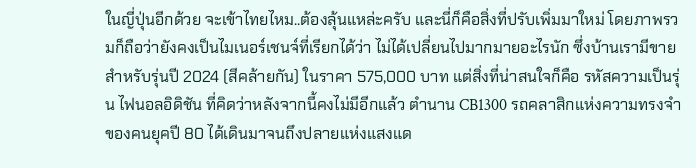ในญี่ปุ่นอีกด้วย จะเข้าไทยไหม..ต้องลุ้นแหล่ะครับ และนี่ก็คือสิ่งที่ปรับเพิ่มมาใหม่ โดยภาพรวมก็ถือว่ายังคงเป็นไมเนอร์เชนจ์ที่เรียกได้ว่า ไม่ได้เปลี่ยนไปมากมายอะไรนัก ซึ่งบ้านเรามีขายสำหรับรุ่นปี 2024 (สีคล้ายกัน) ในราคา 575,000 บาท แต่สิ่งที่น่าสนใจก็คือ รหัสความเป็นรุ่น ไฟนอลอิดิชัน ที่คิดว่าหลังจากนี้คงไม่มีอีกแล้ว ตำนาน CB1300 รถคลาสิกแห่งความทรงจำของคนยุคปี 80 ได้เดินมาจนถึงปลายแห่งแสงแด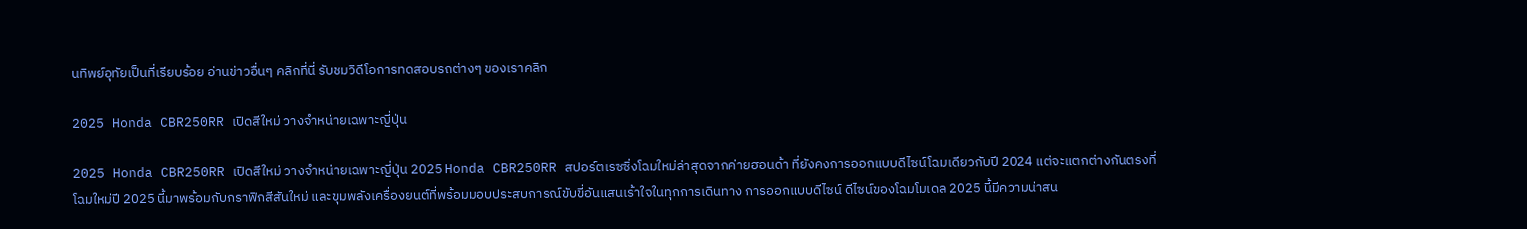นทิพย์อุทัยเป็นที่เรียบร้อย อ่านข่าวอื่นๆ คลิกที่นี่ รับชมวิดีโอการทดสอบรถต่างๆ ของเราคลิก

2025 Honda CBR250RR เปิดสีใหม่ วางจำหน่ายเฉพาะญี่ปุ่น

2025 Honda CBR250RR เปิดสีใหม่ วางจำหน่ายเฉพาะญี่ปุ่น 2025 Honda CBR250RR สปอร์ตเรซซิ่งโฉมใหม่ล่าสุดจากค่ายฮอนด้า ที่ยังคงการออกแบบดีไซน์โฉมเดียวกับปี 2024 แต่จะแตกต่างกันตรงที่โฉมใหม่ปี 2025 นี้มาพร้อมกับกราฟิกสีสันใหม่ และขุมพลังเครื่องยนต์ที่พร้อมมอบประสบการณ์ขับขี่อันแสนเร้าใจในทุกการเดินทาง การออกแบบดีไซน์ ดีไซน์ของโฉมโมเดล 2025 นี้มีความน่าสน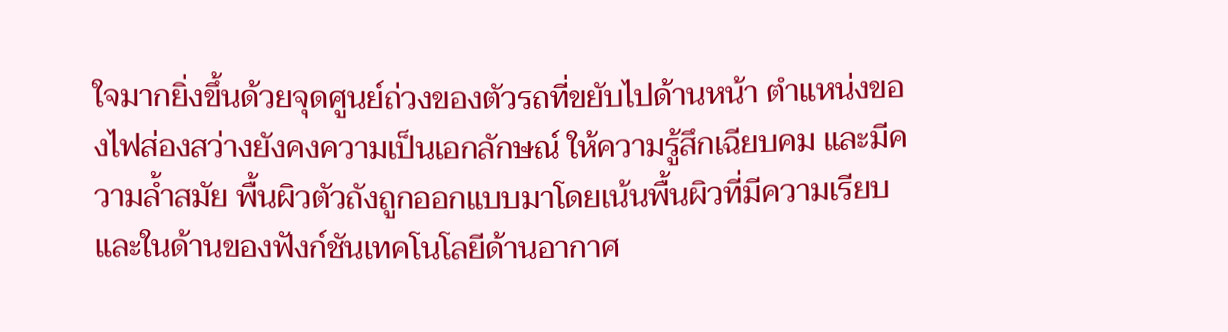ใจมากยิ่งขึ้นด้วยจุดศูนย์ถ่วงของตัวรถที่ขยับไปด้านหน้า ตำแหน่งของไฟส่องสว่างยังคงความเป็นเอกลักษณ์ ให้ความรู้สึกเฉียบคม และมีความล้ำสมัย พื้นผิวตัวถังถูกออกแบบมาโดยเน้นพื้นผิวที่มีความเรียบ และในด้านของฟังก์ชันเทคโนโลยีด้านอากาศ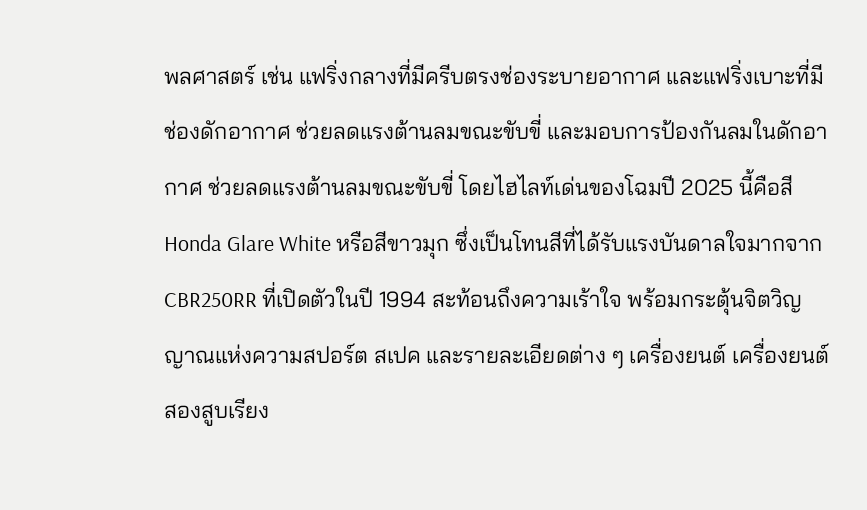พลศาสตร์ เช่น แฟริ่งกลางที่มีครีบตรงช่องระบายอากาศ และแฟริ่งเบาะที่มีช่องดักอากาศ ช่วยลดแรงต้านลมขณะขับขี่ และมอบการป้องกันลมในดักอากาศ ช่วยลดแรงต้านลมขณะขับขี่ โดยไฮไลท์เด่นของโฉมปี 2025 นี้คือสี Honda Glare White หรือสีขาวมุก ซึ่งเป็นโทนสีที่ได้รับแรงบันดาลใจมากจาก CBR250RR ที่เปิดตัวในปี 1994 สะท้อนถึงความเร้าใจ พร้อมกระตุ้นจิตวิญญาณแห่งความสปอร์ต สเปค และรายละเอียดต่าง ๆ เครื่องยนต์ เครื่องยนต์สองสูบเรียง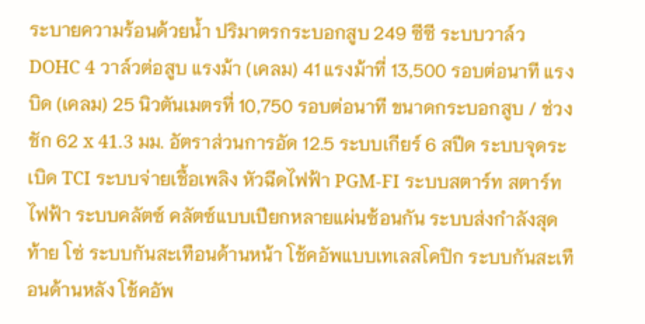ระบายความร้อนด้วยน้ำ ปริมาตรกระบอกสูบ 249 ซีซี ระบบวาล์ว DOHC 4 วาล์วต่อสูบ แรงม้า (เคลม) 41 แรงม้าที่ 13,500 รอบต่อนาที แรงบิด (เคลม) 25 นิวตันเมตรที่ 10,750 รอบต่อนาที ขนาดกระบอกสูบ / ช่วงชัก 62 x 41.3 มม. อัตราส่วนการอัด 12.5 ระบบเกียร์ 6 สปีด ระบบจุดระเบิด TCI ระบบจ่ายเชื้อเพลิง หัวฉีดไฟฟ้า PGM-FI ระบบสตาร์ท สตาร์ทไฟฟ้า ระบบคลัตซ์ คลัตซ์แบบเปียกหลายแผ่นซ้อนกัน ระบบส่งกำลังสุดท้าย โซ่ ระบบกันสะเทือนด้านหน้า โช้คอัพแบบเทเลสโคปิก ระบบกันสะเทือนด้านหลัง โช้คอัพ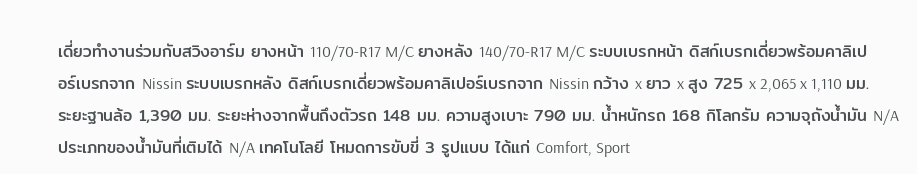เดี่ยวทำงานร่วมกับสวิงอาร์ม ยางหน้า 110/70-R17 M/C ยางหลัง 140/70-R17 M/C ระบบเบรกหน้า ดิสก์เบรกเดี่ยวพร้อมคาลิเปอร์เบรกจาก Nissin ระบบเบรกหลัง ดิสก์เบรกเดี่ยวพร้อมคาลิเปอร์เบรกจาก Nissin กว้าง x ยาว x สูง 725 x 2,065 x 1,110 มม. ระยะฐานล้อ 1,390 มม. ระยะห่างจากพื้นถึงตัวรถ 148 มม. ความสูงเบาะ 790 มม. น้ำหนักรถ 168 กิโลกรัม ความจุถังน้ำมัน N/A ประเภทของน้ำมันที่เติมได้ N/A เทคโนโลยี โหมดการขับขี่ 3 รูปแบบ ได้แก่ Comfort, Sport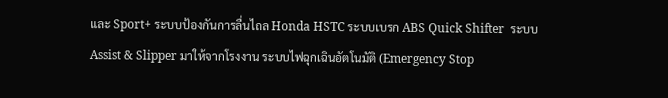และ Sport+ ระบบป้องกันการลื่นไถล Honda HSTC ระบบเบรก ABS Quick Shifter  ระบบ Assist & Slipper มาให้จากโรงงาน ระบบไฟฉุกเฉินอัตโนมัติ (Emergency Stop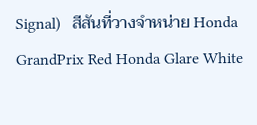Signal)   สีสันที่วางจำหน่าย Honda GrandPrix Red Honda Glare White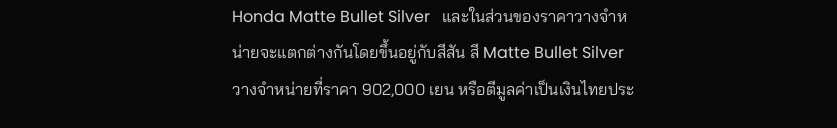Honda Matte Bullet Silver   และในส่วนของราคาวางจำหน่ายจะแตกต่างกันโดยขึ้นอยู่กับสีสัน สี Matte Bullet Silver วางจำหน่ายที่ราคา 902,000 เยน หรือตีมูลค่าเป็นเงินไทยประ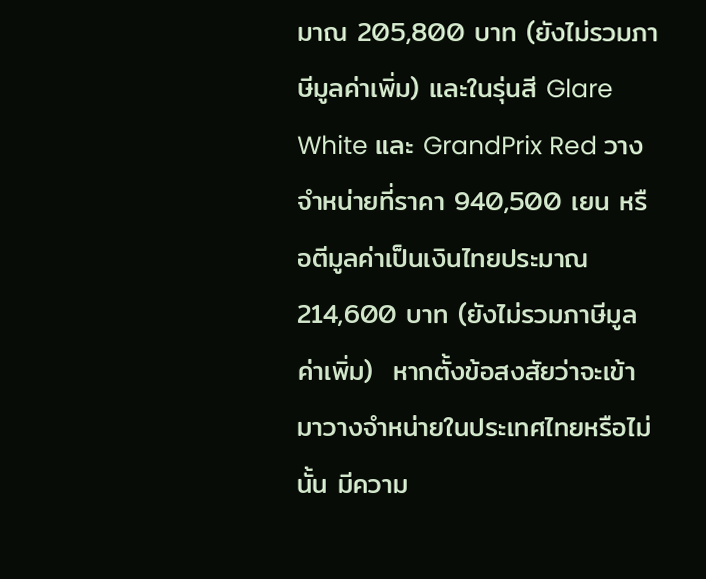มาณ 205,800 บาท (ยังไม่รวมภาษีมูลค่าเพิ่ม) และในรุ่นสี Glare White และ GrandPrix Red วางจำหน่ายที่ราคา 940,500 เยน หรือตีมูลค่าเป็นเงินไทยประมาณ 214,600 บาท (ยังไม่รวมภาษีมูลค่าเพิ่ม)  หากตั้งข้อสงสัยว่าจะเข้ามาวางจำหน่ายในประเทศไทยหรือไม่นั้น มีความ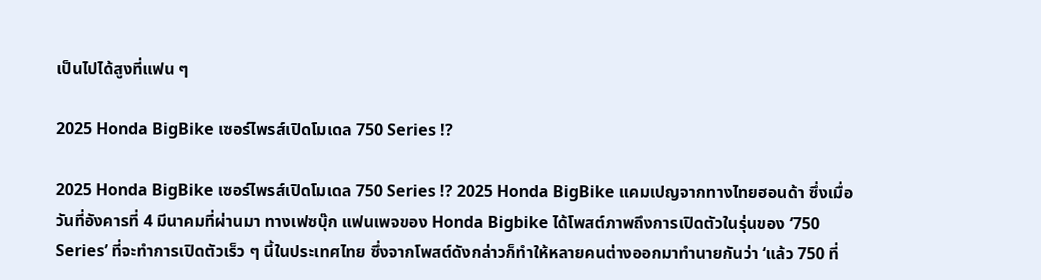เป็นไปได้สูงที่แฟน ๆ

2025 Honda BigBike เซอร์ไพรส์เปิดโมเดล 750 Series !?

2025 Honda BigBike เซอร์ไพรส์เปิดโมเดล 750 Series !? 2025 Honda BigBike แคมเปญจากทางไทยฮอนด้า ซึ่งเมื่อวันที่อังคารที่ 4 มีนาคมที่ผ่านมา ทางเฟซบุ๊ก แฟนเพจของ Honda Bigbike ได้โพสต์ภาพถึงการเปิดตัวในรุ่นของ ‘750 Series’ ที่จะทำการเปิดตัวเร็ว ๆ นี้ในประเทศไทย ซึ่งจากโพสต์ดังกล่าวก็ทำให้หลายคนต่างออกมาทำนายกันว่า ‘แล้ว 750 ที่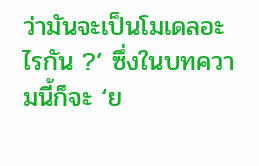ว่ามันจะเป็นโมเดลอะไรกัน ?’ ซึ่งในบทความนี้ก็จะ ‘ย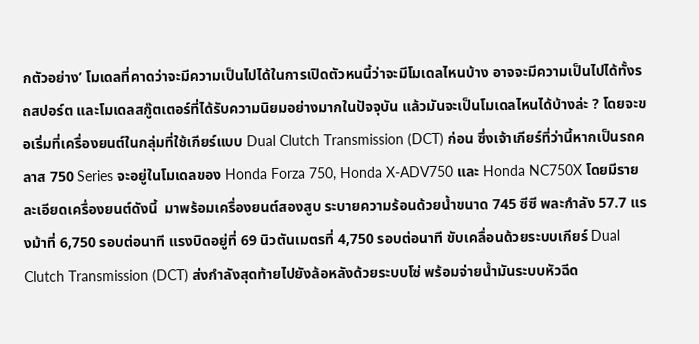กตัวอย่าง’ โมเดลที่คาดว่าจะมีความเป็นไปได้ในการเปิดตัวหนนี้ว่าจะมีโมเดลไหนบ้าง อาจจะมีความเป็นไปได้ทั้งรถสปอร์ต และโมเดลสกู๊ตเตอร์ที่ได้รับความนิยมอย่างมากในปัจจุบัน แล้วมันจะเป็นโมเดลไหนได้บ้างล่ะ ? โดยจะขอเริ่มที่เครื่องยนต์ในกลุ่มที่ใช้เกียร์แบบ Dual Clutch Transmission (DCT) ก่อน ซึ่งเจ้าเกียร์ที่ว่านี้หากเป็นรถคลาส 750 Series จะอยู่ในโมเดลของ Honda Forza 750, Honda X-ADV750 และ Honda NC750X โดยมีรายละเอียดเครื่องยนต์ดังนี้  มาพร้อมเครื่องยนต์สองสูบ ระบายความร้อนด้วยน้ำขนาด 745 ซีซี พละกำลัง 57.7 แรงม้าที่ 6,750 รอบต่อนาที แรงบิดอยู่ที่ 69 นิวตันเมตรที่ 4,750 รอบต่อนาที ขับเคลื่อนด้วยระบบเกียร์ Dual Clutch Transmission (DCT) ส่งกำลังสุดท้ายไปยังล้อหลังด้วยระบบโซ่ พร้อมจ่ายน้ำมันระบบหัวฉีด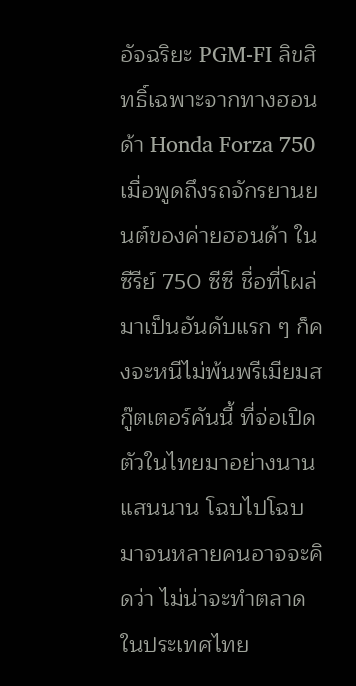อัจฉริยะ PGM-FI ลิขสิทธิ์เฉพาะจากทางฮอนด้า Honda Forza 750 เมื่อพูดถึงรถจักรยานยนต์ของค่ายฮอนด้า ในซีรีย์ 750 ซีซี ชื่อที่โผล่มาเป็นอันดับแรก ๆ ก็คงจะหนีไม่พ้นพรีเมียมสกู๊ตเตอร์คันนี้ ที่จ่อเปิดตัวในไทยมาอย่างนานแสนนาน โฉบไปโฉบมาจนหลายคนอาจจะคิดว่า ไม่น่าจะทำตลาดในประเทศไทย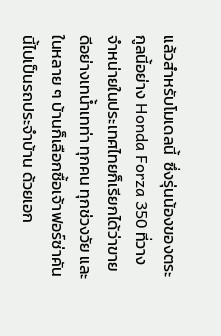แล้วสำหรับโมเดลนี้  ซึ่งรุ่นน้องของตระกูลนี้อย่าง Honda Forza 350 ที่วางจำหน่ายในประเทศไทยก็เรียกได้ว่าขายดีอย่างเทน้ำเทท่า ทุกคน ทุกช่วงวัย และในหลาย ๆ บ้านก็เลือกซื้อเจ้าฟอร์ซ่าคันนี้ไปเป็นรถประจำบ้าน ด้วยเอก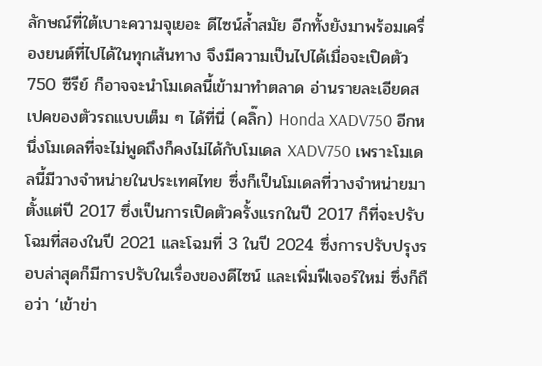ลักษณ์ที่ใต้เบาะความจุเยอะ ดีไซน์ล้ำสมัย อีกทั้งยังมาพร้อมเครื่องยนต์ที่ไปได้ในทุกเส้นทาง จึงมีความเป็นไปได้เมื่อจะเปิดตัว 750 ซีรีย์ ก็อาจจะนำโมเดลนี้เข้ามาทำตลาด อ่านรายละเอียดสเปคของตัวรถแบบเต็ม ๆ ได้ที่นี่ (คลิ๊ก) Honda XADV750 อีกหนึ่งโมเดลที่จะไม่พูดถึงก็คงไม่ได้กับโมเดล XADV750 เพราะโมเดลนี้มีวางจำหน่ายในประเทศไทย ซึ่งก็เป็นโมเดลที่วางจำหน่ายมาตั้งแต่ปี 2017 ซึ่งเป็นการเปิดตัวครั้งแรกในปี 2017 ก็ที่จะปรับโฉมที่สองในปี 2021 และโฉมที่ 3 ในปี 2024 ซึ่งการปรับปรุงรอบล่าสุดก็มีการปรับในเรื่องของดีไซน์ และเพิ่มฟีเจอร์ใหม่ ซึ่งก็ถือว่า ‘เข้าข่า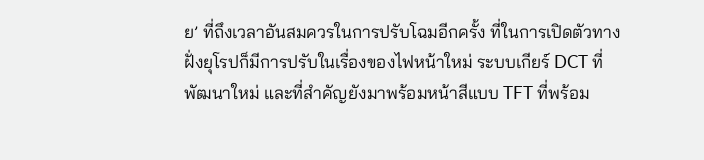ย’ ที่ถึงเวลาอันสมควรในการปรับโฉมอีกครั้ง ที่ในการเปิดตัวทางฝั่งยุโรปก็มีการปรับในเรื่องของไฟหน้าใหม่ ระบบเกียร์ DCT ที่พัฒนาใหม่ และที่สำคัญยังมาพร้อมหน้าสีแบบ TFT ที่พร้อม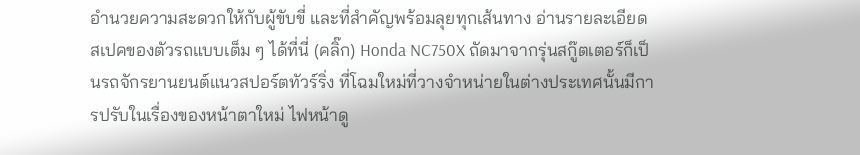อำนวยความสะดวกให้กับผู้ขับขี่ และที่สำคัญพร้อมลุยทุกเส้นทาง อ่านรายละเอียดสเปคของตัวรถแบบเต็ม ๆ ได้ที่นี่ (คลิ๊ก) Honda NC750X ถัดมาจากรุ่นสกู๊ตเตอร์ก็เป็นรถจักรยานยนต์แนวสปอร์ตทัวร์ริ่ง ที่โฉมใหม่ที่วางจำหน่ายในต่างประเทศนั้นมีการปรับในเรื่องของหน้าตาใหม่ ไฟหน้าดู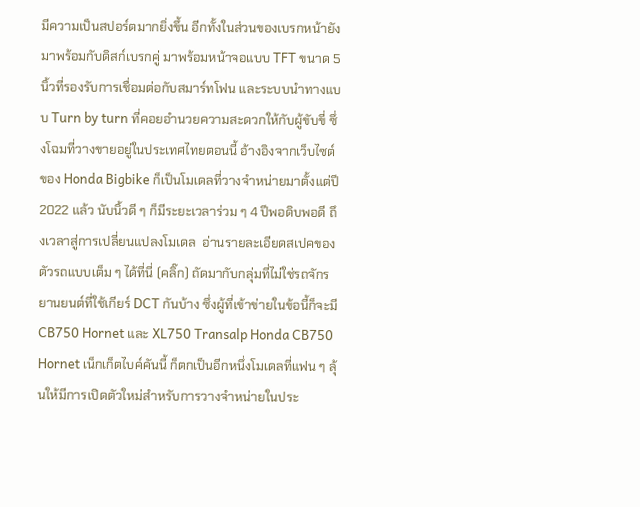มีความเป็นสปอร์ตมากยิ่งขึ้น อีกทั้งในส่วนของเบรกหน้ายังมาพร้อมกับดิสก์เบรกคู่ มาพร้อมหน้าจอแบบ TFT ขนาด 5 นิ้วที่รองรับการเชื่อมต่อกับสมาร์ทโฟน และระบบนำทางแบบ Turn by turn ที่คอยอำนวยความสะดวกให้กับผู้ขับขี่ ซึ่งโฉมที่วางขายอยู่ในประเทศไทยตอนนี้ อ้างอิงจากเว็บไซต์ของ Honda Bigbike ก็เป็นโมเดลที่วางจำหน่ายมาตั้งแต่ปี 2022 แล้ว นับนิ้วดี ๆ ก็มีระยะเวลาร่วม ๆ 4 ปีพอดิบพอดี ถึงเวลาสู่การเปลี่ยนแปลงโมเดล  อ่านรายละเอียดสเปคของตัวรถแบบเต็ม ๆ ได้ที่นี่ (คลิ๊ก) ถัดมากับกลุ่มที่ไม่ใช่รถจักรยานยนต์ที่ใช้เกียร์ DCT กันบ้าง ซึ่งผู้ที่เข้าข่ายในข้อนี้ก็จะมี CB750 Hornet และ XL750 Transalp Honda CB750 Hornet เน็กเก็ตไบค์คันนี้ ก็ตกเป็นอีกหนึ่งโมเดลที่แฟน ๆ ลุ้นให้มีการเปิดตัวใหม่สำหรับการวางจำหน่ายในประ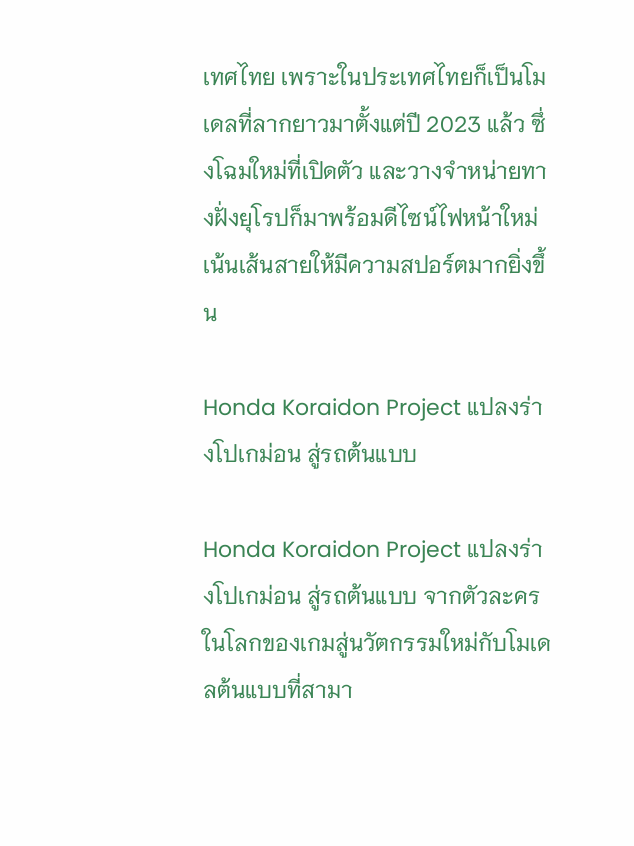เทศไทย เพราะในประเทศไทยก็เป็นโมเดลที่ลากยาวมาตั้งแต่ปี 2023 แล้ว ซึ่งโฉมใหม่ที่เปิดตัว และวางจำหน่ายทางฝั่งยุโรปก็มาพร้อมดีไซน์ไฟหน้าใหม่ เน้นเส้นสายให้มีความสปอร์ตมากยิ่งขึ้น

Honda Koraidon Project แปลงร่างโปเกม่อน สู่รถต้นแบบ

Honda Koraidon Project แปลงร่างโปเกม่อน สู่รถต้นแบบ จากตัวละครในโลกของเกมสู่นวัตกรรมใหม่กับโมเดลต้นแบบที่สามา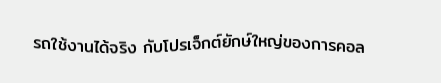รถใช้งานได้จริง กับโปรเจ็กต์ยักษ์ใหญ่ของการคอล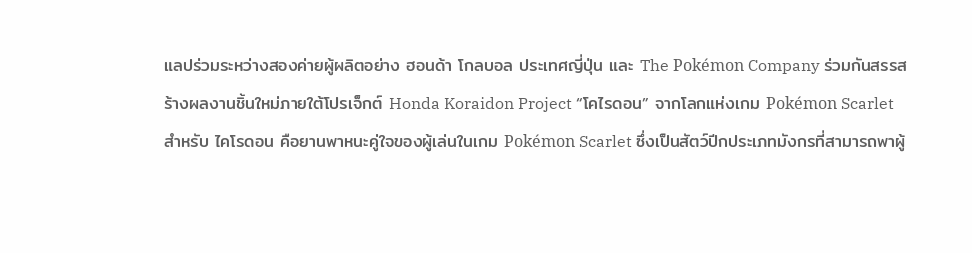แลปร่วมระหว่างสองค่ายผู้ผลิตอย่าง ฮอนด้า โกลบอล ประเทศญี่ปุ่น และ The Pokémon Company ร่วมกันสรรสร้างผลงานชิ้นใหม่ภายใต้โปรเจ็กต์ Honda Koraidon Project “โคไรดอน” จากโลกแห่งเกม Pokémon Scarlet   สำหรับ ไคโรดอน คือยานพาหนะคู่ใจของผู้เล่นในเกม Pokémon Scarlet ซึ่งเป็นสัตว์ปีกประเภทมังกรที่สามารถพาผู้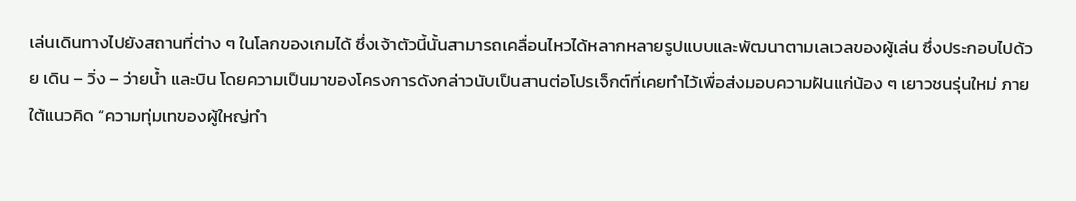เล่นเดินทางไปยังสถานที่ต่าง ๆ ในโลกของเกมได้ ซึ่งเจ้าตัวนี้นั้นสามารถเคลื่อนไหวได้หลากหลายรูปแบบและพัฒนาตามเลเวลของผู้เล่น ซึ่งประกอบไปด้วย เดิน – วิ่ง – ว่ายน้ำ และบิน โดยความเป็นมาของโครงการดังกล่าวนับเป็นสานต่อโปรเจ็กต์ที่เคยทำไว้เพื่อส่งมอบความฝันแก่น้อง ๆ เยาวชนรุ่นใหม่ ภายใต้แนวคิด “ความทุ่มเทของผู้ใหญ่ทำ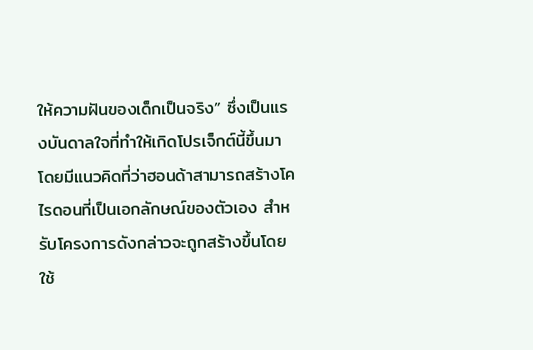ให้ความฝันของเด็กเป็นจริง” ซึ่งเป็นแรงบันดาลใจที่ทำให้เกิดโปรเจ็กต์นี้ขึ้นมา โดยมีแนวคิดที่ว่าฮอนด้าสามารถสร้างโคไรดอนที่เป็นเอกลักษณ์ของตัวเอง สำหรับโครงการดังกล่าวจะถูกสร้างขึ้นโดยใช้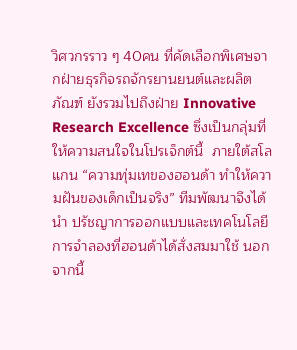วิศวกรราว ๆ 40คน ที่คัดเลือกพิเศษจากฝ่ายธุรกิจรถจักรยานยนต์และผลิตภัณฑ์ ยังรวมไปถึงฝ่าย Innovative Research Excellence ซึ่งเป็นกลุ่มที่ให้ความสนใจในโปรเจ็กต์นี้  ภายใต้สโลแกน “ความทุ่มเทของฮอนด้า ทำให้ความฝันของเด็กเป็นจริง” ทีมพัฒนาจึงได้นำ ปรัชญาการออกแบบและเทคโนโลยีการจำลองที่ฮอนด้าได้สั่งสมมาใช้ นอกจากนี้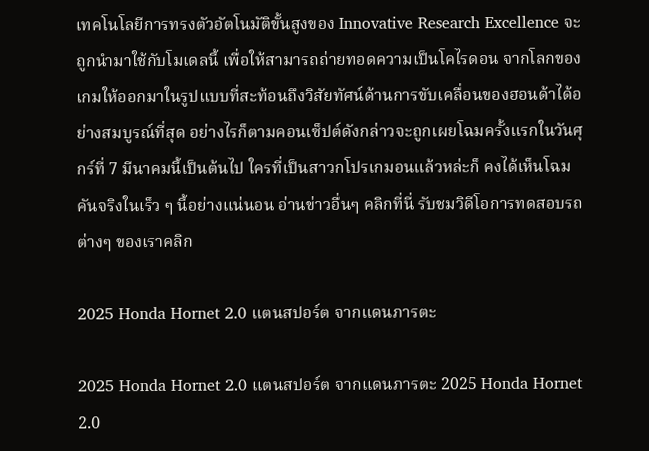เทคโนโลยีการทรงตัวอัตโนมัติขั้นสูงของ Innovative Research Excellence จะถูกนำมาใช้กับโมเดลนี้ เพื่อให้สามารถถ่ายทอดความเป็นโคไรดอน จากโลกของเกมให้ออกมาในรูปแบบที่สะท้อนถึงวิสัยทัศน์ด้านการขับเคลื่อนของฮอนด้าได้อย่างสมบูรณ์ที่สุด อย่างไรก็ตามคอนเซ็ปต์ดังกล่าวจะถูกเผยโฉมครั้งแรกในวันศุกร์ที่ 7 มีนาคมนี้เป็นต้นไป ใครที่เป็นสาวกโปรเกมอนแล้วหล่ะก็ คงได้เห็นโฉมคันจริงในเร็ว ๆ นี้อย่างแน่นอน อ่านข่าวอื่นๆ คลิกที่นี่ รับชมวิดีโอการทดสอบรถต่างๆ ของเราคลิก

2025 Honda Hornet 2.0 แตนสปอร์ต จากแดนภารตะ

2025 Honda Hornet 2.0 แตนสปอร์ต จากแดนภารตะ 2025 Honda Hornet 2.0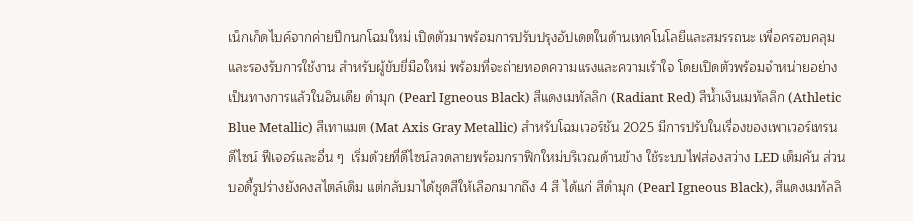เน็กเก็ดไบค์จากค่ายปีกนกโฉมใหม่ เปิดตัวมาพร้อมการปรับปรุงอัปเดตในด้านเทคโนโลยีและสมรรถนะ เพื่อครอบคลุมและรองรับการใช้งาน สำหรับผู้ขับขี่มือใหม่ พร้อมที่จะถ่ายทอดความแรงและความเร้าใจ โดยเปิดตัวพร้อมจำหน่ายอย่างเป็นทางการแล้วในอินเดีย ดำมุก (Pearl Igneous Black) สีแดงเมทัลลิก (Radiant Red) สีน้ำเงินเมทัลลิก (Athletic Blue Metallic) สีเทาแมต (Mat Axis Gray Metallic) สำหรับโฉมเวอร์ชัน 2025 มีการปรับในเรื่องของเพาเวอร์เทรน ดีไซน์ ฟีเจอร์และอื่น ๆ  เริ่มด้วยที่ดีไซน์ลวดลายพร้อมกราฟิกใหม่บริเวณด้านข้าง ใช้ระบบไฟส่องสว่าง LED เต็มคัน ส่วนบอดี้รูปร่างยังคงสไตล์เดิม แต่กลับมาได้ชุดสีให้เลือกมากถึง 4 สี ได้แก่ สีดำมุก (Pearl Igneous Black), สีแดงเมทัลลิ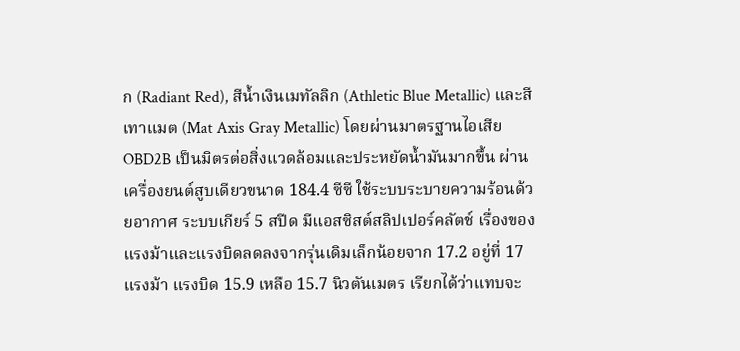ก (Radiant Red), สีน้ำเงินเมทัลลิก (Athletic Blue Metallic) และสีเทาแมต (Mat Axis Gray Metallic) โดยผ่านมาตรฐานไอเสีย OBD2B เป็นมิตรต่อสิ่งแวดล้อมและประหยัดน้ำมันมากขึ้น ผ่านเครื่องยนต์สูบเดียวขนาด 184.4 ซีซี ใช้ระบบระบายความร้อนด้วยอากาศ ระบบเกียร์ 5 สปีด มีแอสซิสต์สลิปเปอร์คลัตช์ เรื่องของแรงม้าและแรงบิดลดลงจากรุ่นเดิมเล็กน้อยจาก 17.2 อยู่ที่ 17 แรงม้า แรงบิด 15.9 เหลือ 15.7 นิวตันเมตร เรียกได้ว่าแทบจะ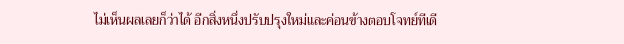ไม่เห็นผลเลยก็ว่าได้ อีกสิ่งหนึ่งปรับปรุงใหม่และค่อนข้างตอบโจทย์ทีเดี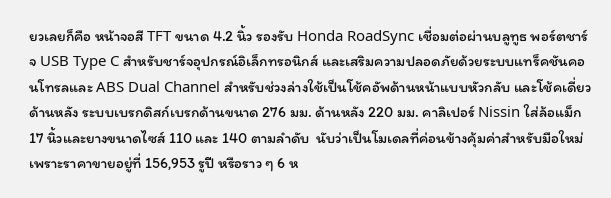ยวเลยก็คือ หน้าจอสี TFT ขนาด 4.2 นิ้ว รองรับ Honda RoadSync เชื่อมต่อผ่านบลูทูธ พอร์ตชาร์จ USB Type C สำหรับชาร์จอุปกรณ์อิเล็กทรอนิกส์ และเสริมความปลอดภัยด้วยระบบแทร็คชันคอนโทรลและ ABS Dual Channel สำหรับช่วงล่างใช้เป็นโช้คอัพด้านหน้าแบบหัวกลับ และโช้คเดี่ยวด้านหลัง ระบบเบรกดิสก์เบรกด้านขนาด 276 มม. ด้านหลัง 220 มม. คาลิเปอร์ Nissin ใส่ล้อแม็ก 17 นิ้วและยางขนาดไซส์ 110 และ 140 ตามลำดับ  นับว่าเป็นโมเดลที่ค่อนข้างคุ้มค่าสำหรับมือใหม่ เพราะราคาขายอยู่ที่ 156,953 รูปี หรือราว ๆ 6 ห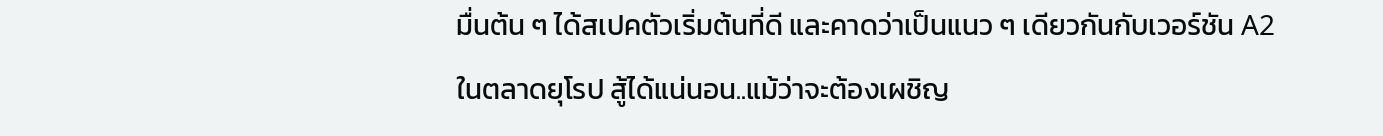มื่นต้น ๆ ได้สเปคตัวเริ่มต้นที่ดี และคาดว่าเป็นแนว ๆ เดียวกันกับเวอร์ชัน A2 ในตลาดยุโรป สู้ได้แน่นอน..แม้ว่าจะต้องเผชิญ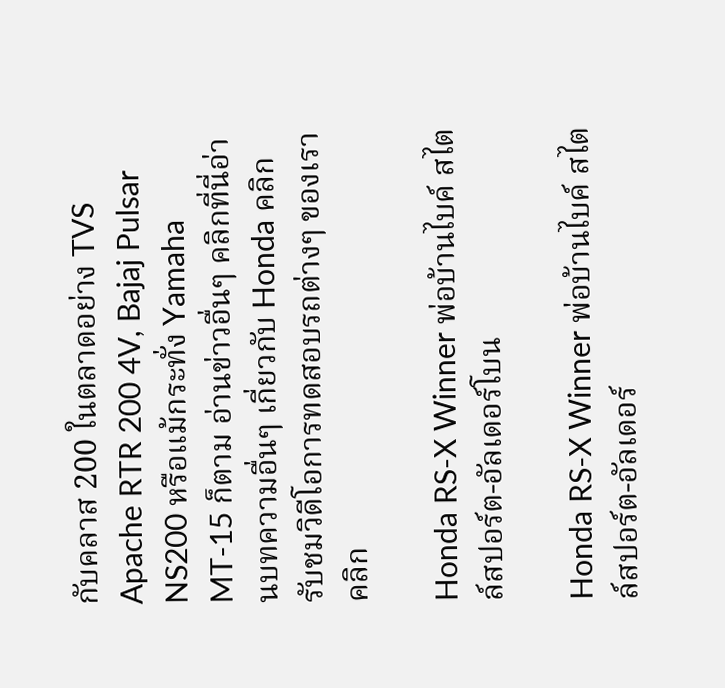กับคลาส 200 ในตลาดอย่าง TVS Apache RTR 200 4V, Bajaj Pulsar NS200 หรือแม้กระทั่ง Yamaha MT-15 ก็ตาม อ่านข่าวอื่นๆ คลิกที่นี่อ่านบทความอื่นๆ เกี่ยวกับ Honda คลิก รับชมวิดีโอการทดสอบรถต่างๆ ของเราคลิก

Honda RS-X Winner พ่อบ้านไบค์ สไตล์สปอร์ต-อัลเดอร์โบน

Honda RS-X Winner พ่อบ้านไบค์ สไตล์สปอร์ต-อัลเดอร์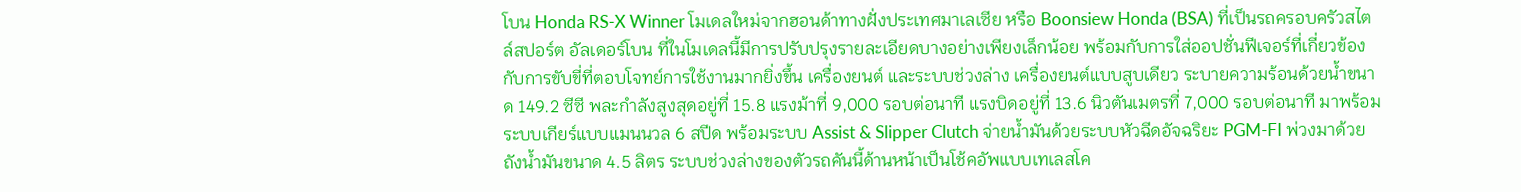โบน Honda RS-X Winner โมเดลใหม่จากฮอนด้าทางฝั่งประเทศมาเลเซีย หรือ Boonsiew Honda (BSA) ที่เป็นรถครอบครัวสไตล์สปอร์ต อัลเดอร์โบน ที่ในโมเดลนี้มีการปรับปรุงรายละเอียดบางอย่างเพียงเล็กน้อย พร้อมกับการใส่ออปชั่นฟีเจอร์ที่เกี่ยวข้องกับการขับขี่ที่ตอบโจทย์การใช้งานมากยิ่งขึ้น เครื่องยนต์ และระบบช่วงล่าง เครื่องยนต์แบบสูบเดียว ระบายความร้อนด้วยน้ำขนาด 149.2 ซีซี พละกำลังสูงสุดอยู่ที่ 15.8 แรงม้าที่ 9,000 รอบต่อนาที แรงบิดอยู่ที่ 13.6 นิวตันเมตรที่ 7,000 รอบต่อนาที มาพร้อมระบบเกียร์แบบแมนนวล 6 สปีด พร้อมระบบ Assist & Slipper Clutch จ่ายน้ำมันด้วยระบบหัวฉีดอัจฉริยะ PGM-FI พ่วงมาด้วยถังน้ำมันขนาด 4.5 ลิตร ระบบช่วงล่างของตัวรถคันนี้ด้านหน้าเป็นโช้คอัพแบบเทเลสโค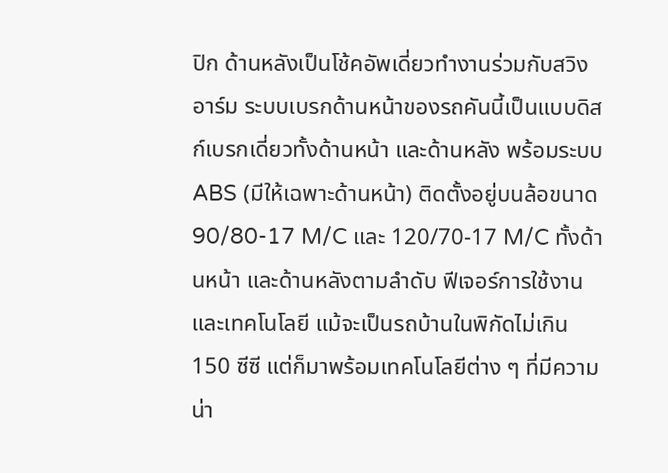ปิก ด้านหลังเป็นโช้คอัพเดี่ยวทำงานร่วมกับสวิงอาร์ม ระบบเบรกด้านหน้าของรถคันนี้เป็นแบบดิสก์เบรกเดี่ยวทั้งด้านหน้า และด้านหลัง พร้อมระบบ ABS (มีให้เฉพาะด้านหน้า) ติดตั้งอยู่บนล้อขนาด 90/80-17 M/C และ 120/70-17 M/C ทั้งด้านหน้า และด้านหลังตามลำดับ ฟีเจอร์การใช้งาน และเทคโนโลยี แม้จะเป็นรถบ้านในพิกัดไม่เกิน 150 ซีซี แต่ก็มาพร้อมเทคโนโลยีต่าง ๆ ที่มีความน่า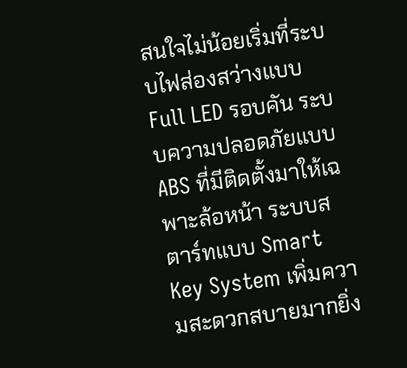สนใจไม่น้อยเริ่มที่ระบบไฟส่องสว่างแบบ Full LED รอบคัน ระบบความปลอดภัยแบบ ABS ที่มีติดตั้งมาให้เฉพาะล้อหน้า ระบบสตาร์ทแบบ Smart Key System เพิ่มความสะดวกสบายมากยิ่ง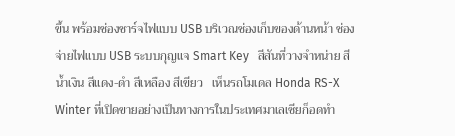ขึ้น พร้อมช่องชาร์จไฟแบบ USB บริเวณช่องเก็บของด้านหน้า ช่องจ่ายไฟแบบ USB ระบบกุญแจ Smart Key   สีสันที่วางจำหน่าย สีน้ำเงิน สีแดง-ดำ สีเหลือง สีเขียว   เห็นรถโมเดล Honda RS-X Winter ที่เปิดขายอย่างเป็นทางการในประเทศมาเลเซียก็อดทำ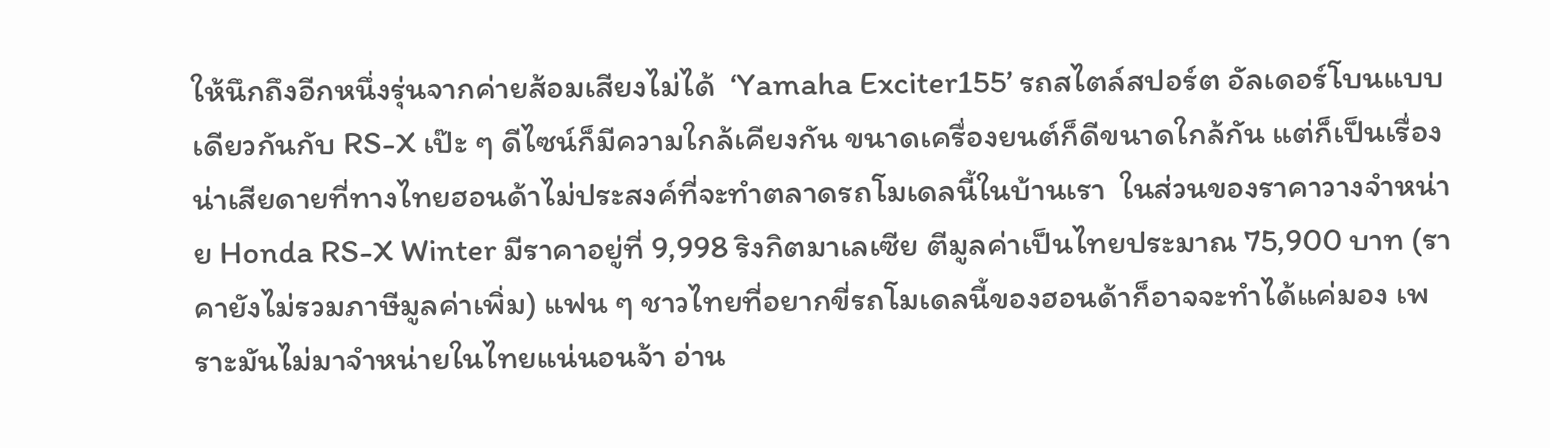ให้นึกถึงอีกหนึ่งรุ่นจากค่ายส้อมเสียงไม่ได้  ‘Yamaha Exciter155’ รถสไตล์สปอร์ต อัลเดอร์โบนแบบเดียวกันกับ RS-X เป๊ะ ๆ ดีไซน์ก็มีความใกล้เคียงกัน ขนาดเครื่องยนต์ก็ดีขนาดใกล้กัน แต่ก็เป็นเรื่องน่าเสียดายที่ทางไทยฮอนด้าไม่ประสงค์ที่จะทำตลาดรถโมเดลนี้ในบ้านเรา  ในส่วนของราคาวางจำหน่าย Honda RS-X Winter มีราคาอยู่ที่ 9,998 ริงกิตมาเลเซีย ตีมูลค่าเป็นไทยประมาณ 75,900 บาท (ราคายังไม่รวมภาษีมูลค่าเพิ่ม) แฟน ๆ ชาวไทยที่อยากขี่รถโมเดลนี้ของฮอนด้าก็อาจจะทำได้แค่มอง เพราะมันไม่มาจำหน่ายในไทยแน่นอนจ้า อ่าน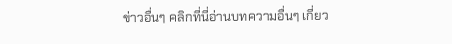ข่าวอื่นๆ คลิกที่นี่อ่านบทความอื่นๆ เกี่ยว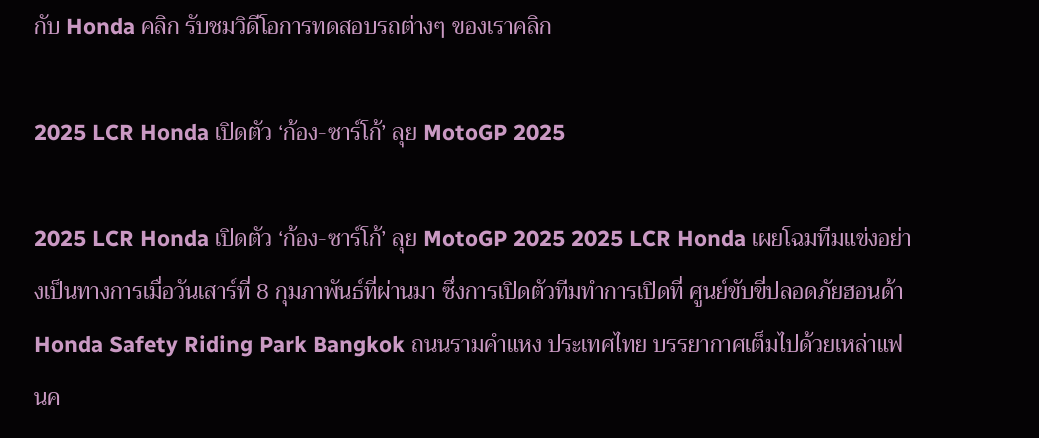กับ Honda คลิก รับชมวิดีโอการทดสอบรถต่างๆ ของเราคลิก

2025 LCR Honda เปิดตัว ‘ก้อง-ซาร์โก้’ ลุย MotoGP 2025

2025 LCR Honda เปิดตัว ‘ก้อง-ซาร์โก้’ ลุย MotoGP 2025 2025 LCR Honda เผยโฉมทีมแข่งอย่างเป็นทางการเมื่อวันเสาร์ที่ 8 กุมภาพันธ์ที่ผ่านมา ซึ่งการเปิดตัวทีมทำการเปิดที่ ศูนย์ขับขี่ปลอดภัยฮอนด้า Honda Safety Riding Park Bangkok ถนนรามคำแหง ประเทศไทย บรรยากาศเต็มไปด้วยเหล่าแฟนค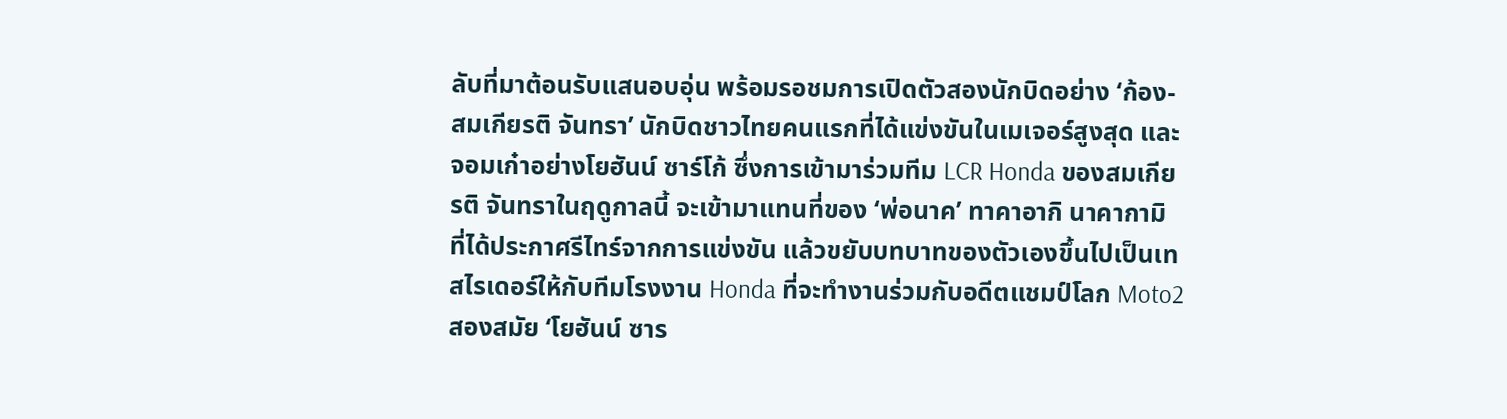ลับที่มาต้อนรับแสนอบอุ่น พร้อมรอชมการเปิดตัวสองนักบิดอย่าง ‘ก้อง-สมเกียรติ จันทรา’ นักบิดชาวไทยคนแรกที่ได้แข่งขันในเมเจอร์สูงสุด และจอมเก๋าอย่างโยฮันน์ ซาร์โก้ ซึ่งการเข้ามาร่วมทีม LCR Honda ของสมเกียรติ จันทราในฤดูกาลนี้ จะเข้ามาแทนที่ของ ‘พ่อนาค’ ทาคาอากิ นาคากามิ ที่ได้ประกาศรีไทร์จากการแข่งขัน แล้วขยับบทบาทของตัวเองขึ้นไปเป็นเทสไรเดอร์ให้กับทีมโรงงาน Honda ที่จะทำงานร่วมกับอดีตแชมป์โลก Moto2 สองสมัย ‘โยฮันน์ ซาร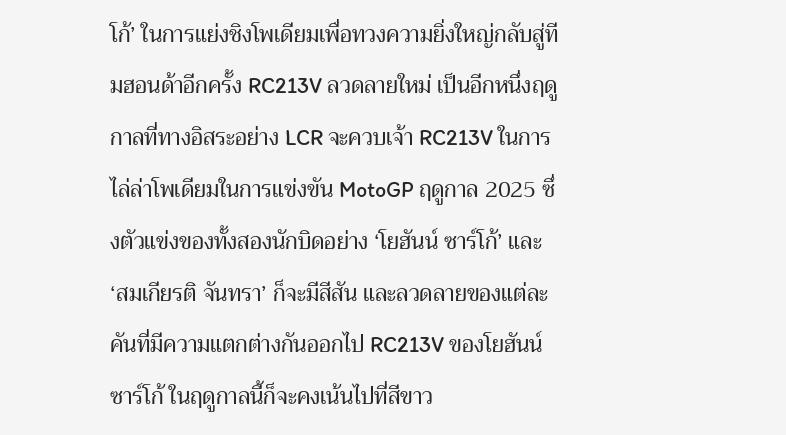โก้’ ในการแย่งชิงโพเดียมเพื่อทวงความยิ่งใหญ่กลับสู่ทีมฮอนด้าอีกครั้ง RC213V ลวดลายใหม่ เป็นอีกหนึ่งฤดูกาลที่ทางอิสระอย่าง LCR จะควบเจ้า RC213V ในการไล่ล่าโพเดียมในการแข่งขัน MotoGP ฤดูกาล 2025 ซึ่งตัวแข่งของทั้งสองนักบิดอย่าง ‘โยฮันน์ ซาร์โก้’ และ ‘สมเกียรติ จันทรา’ ก็จะมีสีสัน และลวดลายของแต่ละคันที่มีความแตกต่างกันออกไป RC213V ของโยฮันน์ ซาร์โก้ ในฤดูกาลนี้ก็จะคงเน้นไปที่สีขาว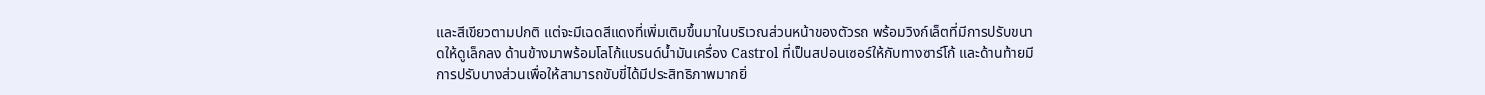และสีเขียวตามปกติ แต่จะมีเฉดสีแดงที่เพิ่มเติมขึ้นมาในบริเวณส่วนหน้าของตัวรถ พร้อมวิงก์เล็ตที่มีการปรับขนาดให้ดูเล็กลง ด้านข้างมาพร้อมโลโก้แบรนด์น้ำมันเครื่อง Castrol ที่เป็นสปอนเซอร์ให้กับทางซาร์โก้ และด้านท้ายมีการปรับบางส่วนเพื่อให้สามารถขับขี่ได้มีประสิทธิภาพมากยิ่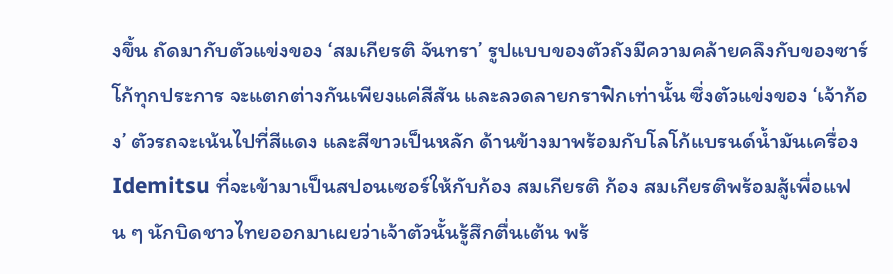งขึ้น ถัดมากับตัวแข่งของ ‘สมเกียรติ จันทรา’ รูปแบบของตัวถังมีความคล้ายคลึงกับของซาร์โก้ทุกประการ จะแตกต่างกันเพียงแค่สีสัน และลวดลายกราฟิกเท่านั้น ซึ่งตัวแข่งของ ‘เจ้าก้อง’ ตัวรถจะเน้นไปที่สีแดง และสีขาวเป็นหลัก ด้านข้างมาพร้อมกับโลโก้แบรนด์น้ำมันเครื่อง Idemitsu ที่จะเข้ามาเป็นสปอนเซอร์ให้กับก้อง สมเกียรติ ก้อง สมเกียรติพร้อมสู้เพื่อแฟน ๆ นักบิดชาวไทยออกมาเผยว่าเจ้าตัวนั้นรู้สึกตื่นเต้น พร้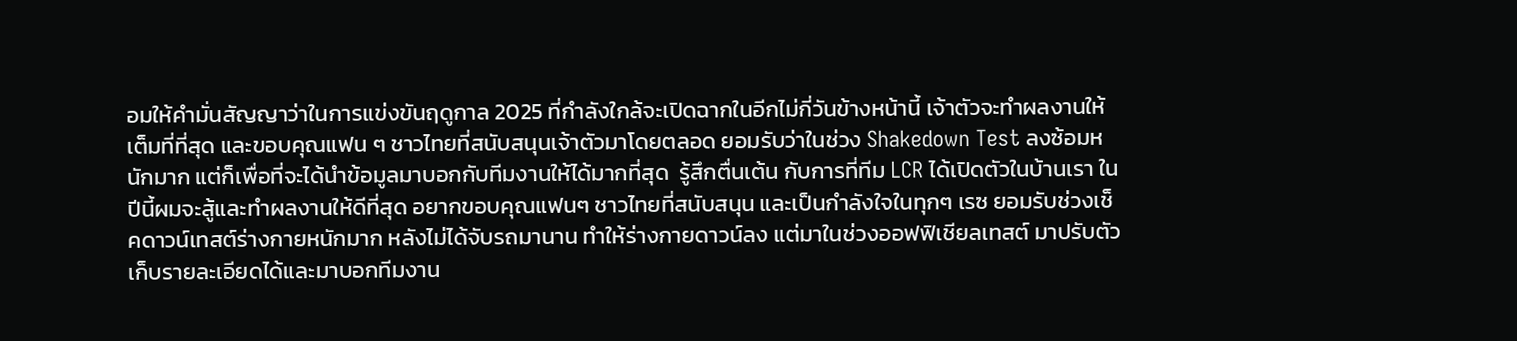อมให้คำมั่นสัญญาว่าในการแข่งขันฤดูกาล 2025 ที่กำลังใกล้จะเปิดฉากในอีกไม่กี่วันข้างหน้านี้ เจ้าตัวจะทำผลงานให้เต็มที่ที่สุด และขอบคุณแฟน ๆ ชาวไทยที่สนับสนุนเจ้าตัวมาโดยตลอด ยอมรับว่าในช่วง Shakedown Test ลงซ้อมหนักมาก แต่ก็เพื่อที่จะได้นำข้อมูลมาบอกกับทีมงานให้ได้มากที่สุด  รู้สึกตื่นเต้น กับการที่ทีม LCR ได้เปิดตัวในบ้านเรา ในปีนี้ผมจะสู้และทำผลงานให้ดีที่สุด อยากขอบคุณแฟนๆ ชาวไทยที่สนับสนุน และเป็นกำลังใจในทุกๆ เรซ ยอมรับช่วงเช็คดาวน์เทสต์ร่างกายหนักมาก หลังไม่ได้จับรถมานาน ทำให้ร่างกายดาวน์ลง แต่มาในช่วงออฟฟิเชียลเทสต์ มาปรับตัวเก็บรายละเอียดได้และมาบอกทีมงาน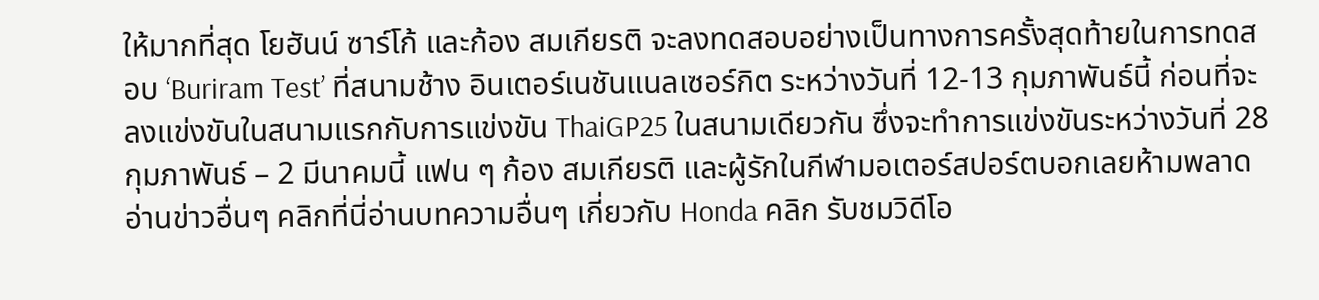ให้มากที่สุด โยฮันน์ ซาร์โก้ และก้อง สมเกียรติ จะลงทดสอบอย่างเป็นทางการครั้งสุดท้ายในการทดสอบ ‘Buriram Test’ ที่สนามช้าง อินเตอร์เนชันแนลเซอร์กิต ระหว่างวันที่ 12-13 กุมภาพันธ์นี้ ก่อนที่จะลงแข่งขันในสนามแรกกับการแข่งขัน ThaiGP25 ในสนามเดียวกัน ซึ่งจะทำการแข่งขันระหว่างวันที่ 28 กุมภาพันธ์ – 2 มีนาคมนี้ แฟน ๆ ก้อง สมเกียรติ และผู้รักในกีฬามอเตอร์สปอร์ตบอกเลยห้ามพลาด อ่านข่าวอื่นๆ คลิกที่นี่อ่านบทความอื่นๆ เกี่ยวกับ Honda คลิก รับชมวิดีโอ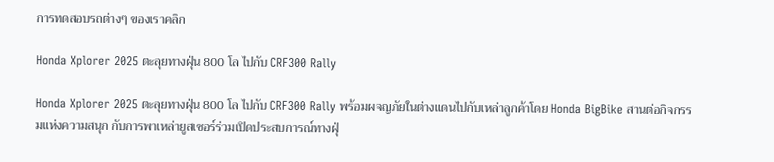การทดสอบรถต่างๆ ของเราคลิก

Honda Xplorer 2025 ตะลุยทางฝุ่น 800 โล ไปกับ CRF300 Rally

Honda Xplorer 2025 ตะลุยทางฝุ่น 800 โล ไปกับ CRF300 Rally พร้อมผจญภัยในต่างแดนไปกับเหล่าลูกค้าโดย Honda BigBike สานต่อกิจกรรมแห่งความสนุก กับการพาเหล่ายูสเซอร์ร่วมเปิดประสบการณ์ทางฝุ่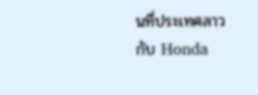นที่ประเทศลาวกับ Honda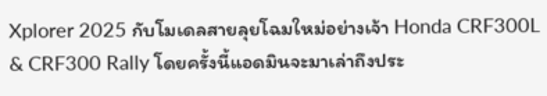Xplorer 2025 กับโมเดลสายลุยโฉมใหม่อย่างเจ้า Honda CRF300L & CRF300 Rally โดยครั้งนี้แอดมินจะมาเล่าถึงประ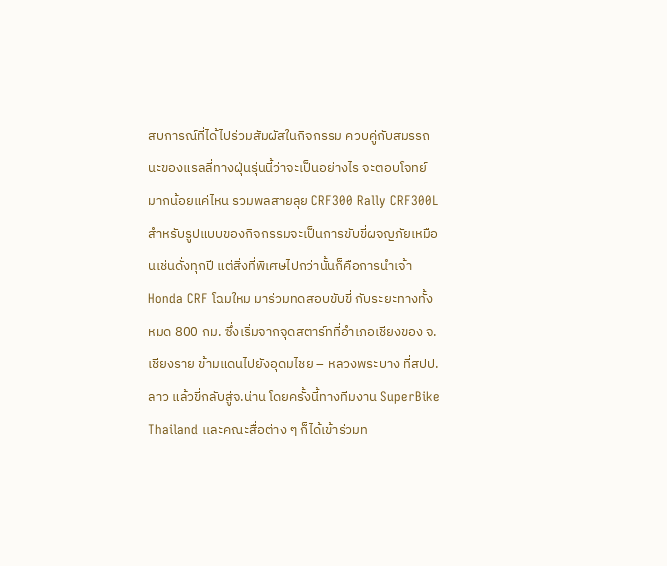สบการณ์ที่ได้ไปร่วมสัมผัสในกิจกรรม ควบคู่กับสมรรถนะของแรลลี่ทางฝุ่นรุ่นนี้ว่าจะเป็นอย่างไร จะตอบโจทย์มากน้อยแค่ไหน รวมพลสายลุย CRF300 Rally CRF300L สำหรับรูปแบบของกิจกรรมจะเป็นการขับขี่ผจญภัยเหมือนเช่นดั่งทุกปี แต่สิ่งที่พิเศษไปกว่านั้นก็คือการนำเจ้า Honda CRF โฉมใหม มาร่วมทดสอบขับขี่ กับระยะทางทั้งหมด 800 กม. ซึ่งเริ่มจากจุดสตาร์ทที่อำเภอเชียงของ จ.เชียงราย ข้ามแดนไปยังอุดมไชย – หลวงพระบาง ที่สปป.ลาว แล้วขี่กลับสู่จ.น่าน โดยครั้งนี้ทางทีมงาน SuperBike Thailand เเละคณะสื่อต่าง ๆ ก็ได้เข้าร่วมท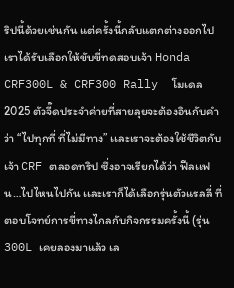ริปนี้ด้วยเช่นกัน แต่ครั้งนี้กลับแตกต่างออกไป เราได้รับเลือกให้ขับขี่ทดสอบเจ้า Honda CRF300L & CRF300 Rally  โมเดล 2025 ตัวจี๊ดประจำค่ายที่สายลุยจะต้องอินกับคำว่า “ไปทุกที่ ที่ไม่มีทาง” เเละเราจะต้องใช้ชีวิตกับเจ้า CRF ตลอดทริป ซึ่งอาจเรียกได้ว่า ฟีลเเฟน…ไปไหนไปกัน เเละเราก็ได้เลือกรุ่นตัวแรลลี่ ที่ตอบโจทย์การขี่ทางไกลกับกิจกรรมครั้งนี้ (รุ่น 300L เคยลองมาแล้ว เล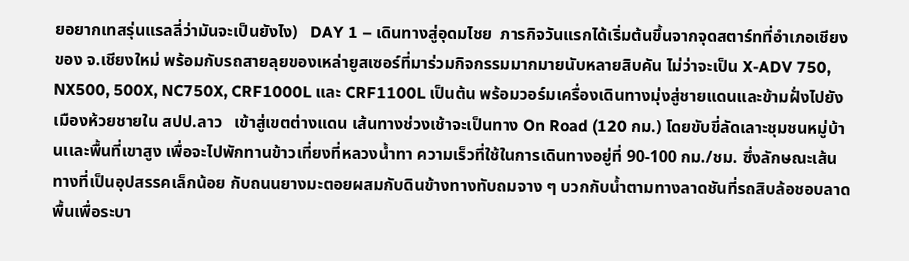ยอยากเทสรุ่นแรลลี่ว่ามันจะเป็นยังไง)   DAY 1 – เดินทางสู่อุดมไชย  ภารกิจวันแรกได้เริ่มต้นขึ้นจากจุดสตาร์ทที่อำเภอเชียงของ จ.เชียงใหม่ พร้อมกับรถสายลุยของเหล่ายูสเซอร์ที่มาร่วมกิจกรรมมากมายนับหลายสิบคัน ไม่ว่าจะเป็น X-ADV 750, NX500, 500X, NC750X, CRF1000L และ CRF1100L เป็นต้น พร้อมวอร์มเครื่องเดินทางมุ่งสู่ชายแดนและข้ามฝั่งไปยังเมืองห้วยชายใน สปป.ลาว   เข้าสู่เขตต่างแดน เส้นทางช่วงเช้าจะเป็นทาง On Road (120 กม.) โดยขับขี่ลัดเลาะชุมชนหมู่บ้านเเละพื้นที่เขาสูง เพื่อจะไปพักทานข้าวเที่ยงที่หลวงน้ำทา ความเร็วที่ใช้ในการเดินทางอยู่ที่ 90-100 กม./ชม. ซึ่งลักษณะเส้นทางที่เป็นอุปสรรคเล็กน้อย กับถนนยางมะตอยผสมกับดินข้างทางทับถมจาง ๆ บวกกับน้ำตามทางลาดชันที่รถสิบล้อชอบลาดพื้นเพื่อระบา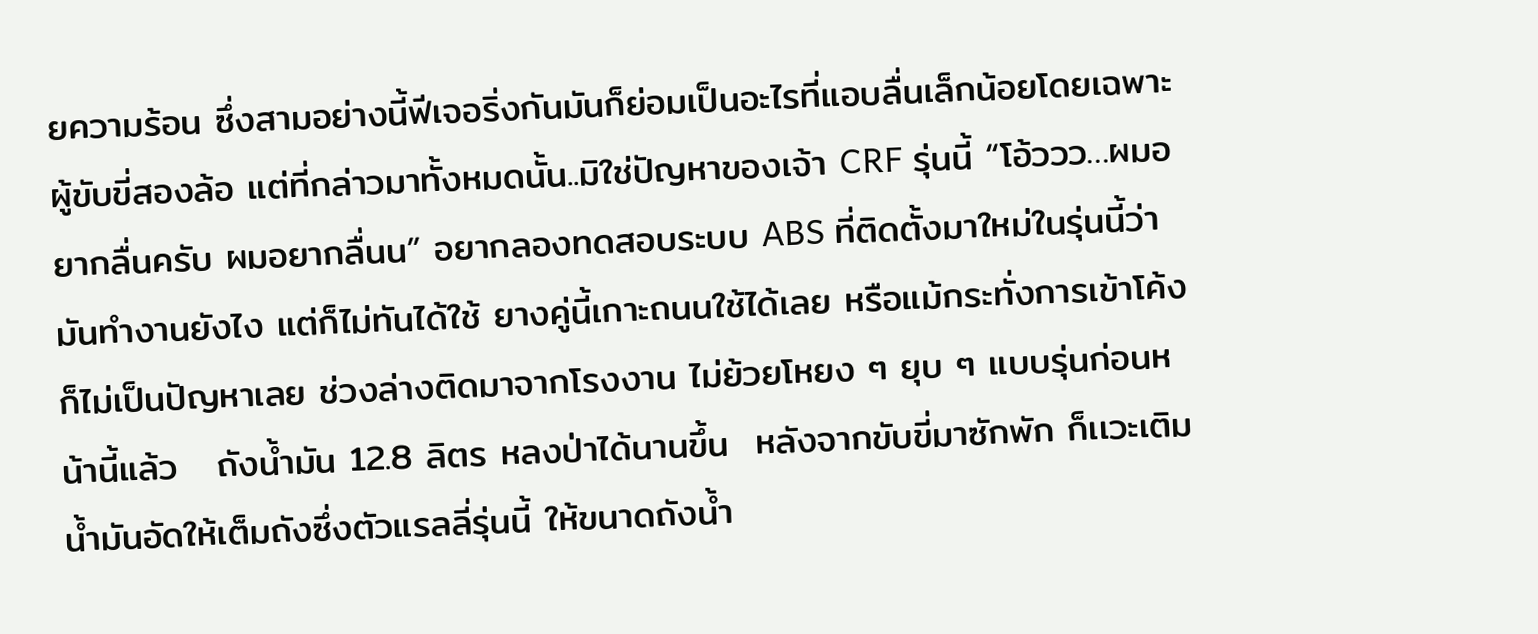ยความร้อน ซึ่งสามอย่างนี้ฟีเจอริ่งกันมันก็ย่อมเป็นอะไรที่แอบลื่นเล็กน้อยโดยเฉพาะผู้ขับขี่สองล้อ แต่ที่กล่าวมาทั้งหมดนั้น..มิใช่ปัญหาของเจ้า CRF รุ่นนี้ “โอ้ววว…ผมอยากลื่นครับ ผมอยากลื่นน” อยากลองทดสอบระบบ ABS ที่ติดตั้งมาใหม่ในรุ่นนี้ว่ามันทำงานยังไง แต่ก็ไม่ทันได้ใช้ ยางคู่นี้เกาะถนนใช้ได้เลย หรือแม้กระทั่งการเข้าโค้งก็ไม่เป็นปัญหาเลย ช่วงล่างติดมาจากโรงงาน ไม่ย้วยโหยง ๆ ยุบ ๆ แบบรุ่นก่อนหน้านี้แล้ว   ถังน้ำมัน 12.8 ลิตร หลงป่าได้นานขึ้น  หลังจากขับขี่มาซักพัก ก็เเวะเติมน้ำมันอัดให้เต็มถังซึ่งตัวแรลลี่รุ่นนี้ ให้ขนาดถังน้ำ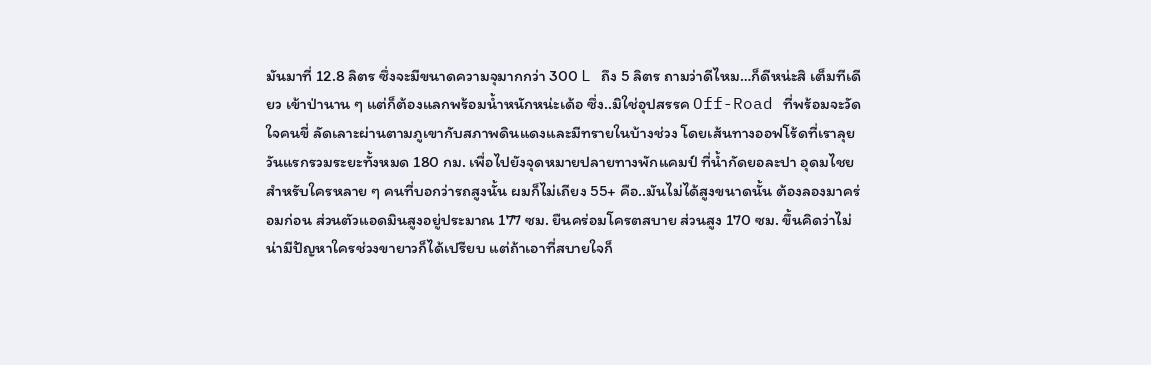มันมาที่ 12.8 ลิตร ซึ่งจะมีขนาดความจุมากกว่า 300 L ถึง 5 ลิตร ถามว่าดีไหม…ก็ดีหน่ะสิ เต็มทีเดียว เข้าป่านาน ๆ แต่ก็ต้องแลกพร้อมน้ำหนักหน่ะเด้อ ซึ่ง..มิใช่อุปสรรค Off-Road ที่พร้อมจะวัดใจคนขี่ ลัดเลาะผ่านตามภูเขากับสภาพดินแดงและมีทรายในบ้างช่วง โดยเส้นทางออฟโร้ดที่เราลุยวันแรกรวมระยะทั้งหมด 180 กม. เพื่อไปยังจุดหมายปลายทางพักแคมป์ ที่น้ำกัดยอละปา อุดมไชย  สำหรับใครหลาย ๆ คนที่บอกว่ารถสูงนั้น ผมก็ไม่เถียง 55+ คือ..มันไม่ได้สูงขนาดนั้น ต้องลองมาคร่อมก่อน ส่วนตัวแอดมินสูงอยู่ประมาณ 177 ซม. ยืนคร่อมโครตสบาย ส่วนสูง 170 ซม. ขึ้นคิดว่าไม่น่ามีปัญหาใครช่วงขายาวก็ได้เปรียบ แต่ถ้าเอาที่สบายใจก็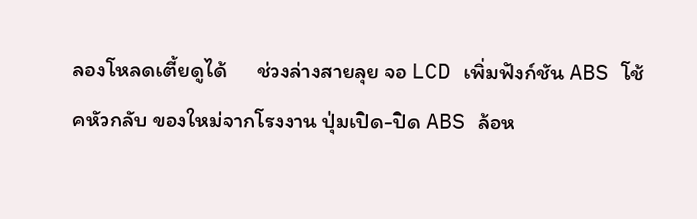ลองโหลดเตี้ยดูได้      ช่วงล่างสายลุย จอ LCD เพิ่มฟังก์ชัน ABS โช้คหัวกลับ ของใหม่จากโรงงาน ปุ่มเปิด-ปิด ABS ล้อห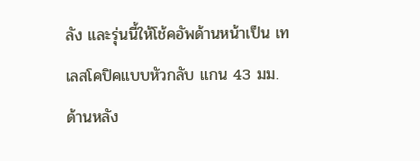ลัง และรุ่นนี้ให้โช้คอัพด้านหน้าเป็น เทเลสโคปิคแบบหัวกลับ แกน 43 มม. ด้านหลัง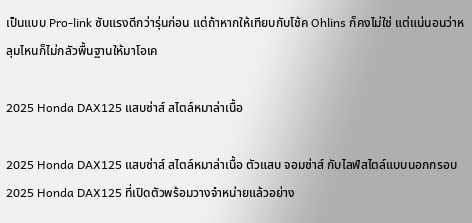เป็นแบบ Pro-link ซับแรงดีกว่ารุ่นก่อน แต่ถ้าหากให้เทียบกับโช้ค Ohlins ก็คงไม่ใช่ แต่แน่นอนว่าหลุมไหนก็ไม่กลัวพื้นฐานให้มาโอเค

2025 Honda DAX125 แสบซ่าส์ สไตล์หมาล่าเนื้อ

2025 Honda DAX125 แสบซ่าส์ สไตล์หมาล่าเนื้อ ตัวแสบ จอมซ่าส์ กับไลฟ์สไตล์แบบนอกกรอบ 2025 Honda DAX125 ที่เปิดตัวพร้อมวางจำหน่ายแล้วอย่าง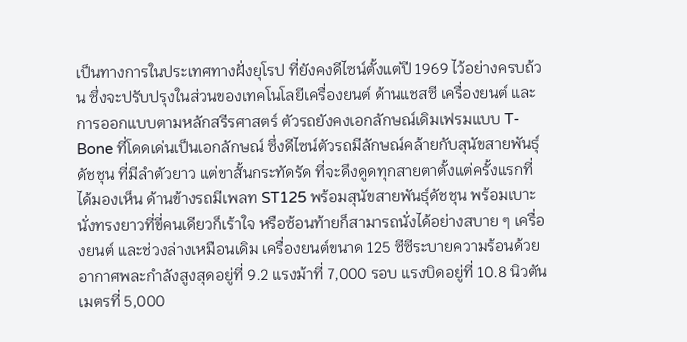เป็นทางการในประเทศทางฝั่งยุโรป ที่ยังคงดีไซน์ตั้งแต่ปี 1969 ไว้อย่างครบถ้วน ซึ่งจะปรับปรุงในส่วนของเทคโนโลยีเครื่องยนต์ ด้านแชสซี เครื่องยนต์ และการออกแบบตามหลักสรีรศาสตร์ ตัวรถยังคงเอกลักษณ์เดิมเฟรมแบบ T-Bone ที่โดดเด่นเป็นเอกลักษณ์ ซึ่งดีไซน์ตัวรถมีลักษณ์คล้ายกับสุนัขสายพันธุ์ดัชชุน ที่มีลำตัวยาว แต่ขาสั้นกระทัดรัด ที่จะดึงดูดทุกสายตาตั้งแต่ครั้งแรกที่ได้มองเห็น ด้านข้างรถมีเพลท ST125 พร้อมสุนัขสายพันธุ์ดัชชุน พร้อมเบาะนั่งทรงยาวที่ขี่คนเดียวก็เร้าใจ หรือซ้อนท้ายก็สามารถนั่งได้อย่างสบาย ๆ เครื่องยนต์ และช่วงล่างเหมือนเดิม เครื่องยนต์ขนาด 125 ซีซีระบายความร้อนด้วยอากาศพละกำลังสูงสุดอยู่ที่ 9.2 แรงม้าที่ 7,000 รอบ แรงบิดอยู่ที่ 10.8 นิวตันเมตรที่ 5,000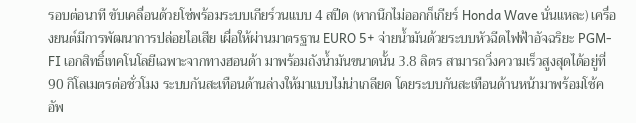รอบต่อนาที ขับเคลื่อนด้วยโซ่พร้อมระบบเกียร์วนแบบ 4 สปีด (หากนึกไม่ออกก็เกียร์ Honda Wave นั่นแหละ) เครื่องยนต์มีการพัฒนาการปล่อยไอเสีย เผื่อให้ผ่านมาตรฐาน EURO 5+ จ่ายน้ำมันด้วยระบบหัวฉีดไฟฟ้าอัจฉริยะ PGM-FI เอกสิทธิ์เทคโนโลยีเฉพาะจากทางฮอนด้า มาพร้อมถังน้ำมันขนาดนั้น 3.8 ลิตร สามารถวิ่งความเร็วสูงสุดได้อยู่ที่ 90 กิโลเมตรต่อชั่วโมง ระบบกันสะเทือนด้านล่างให้มาแบบไม่น่าเกลียด โดยระบบกันสะเทือนด้านหน้ามาพร้อมโช้คอัพ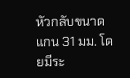หัวกลับขนาดแกน 31 มม. โดยมีระ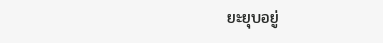ยะยุบอยู่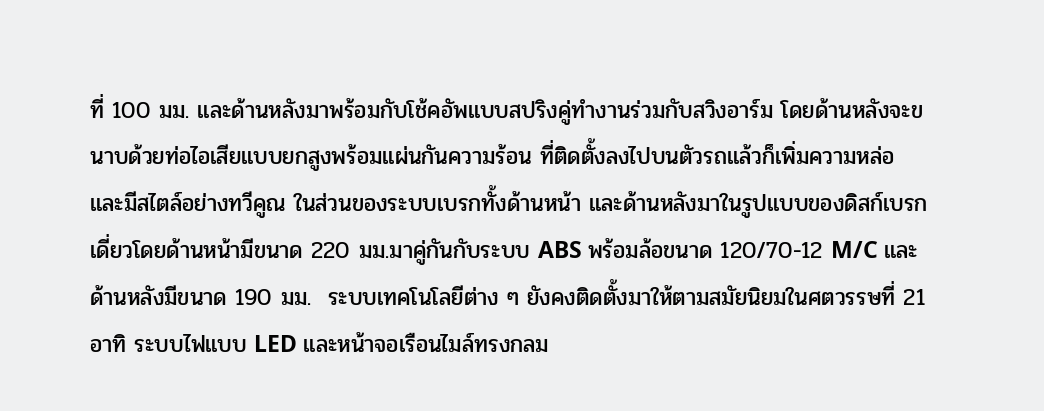ที่ 100 มม. และด้านหลังมาพร้อมกับโช้คอัพแบบสปริงคู่ทำงานร่วมกับสวิงอาร์ม โดยด้านหลังจะขนาบด้วยท่อไอเสียแบบยกสูงพร้อมแผ่นกันความร้อน ที่ติดตั้งลงไปบนตัวรถแล้วก็เพิ่มความหล่อ และมีสไตล์อย่างทวีคูณ ในส่วนของระบบเบรกทั้งด้านหน้า และด้านหลังมาในรูปแบบของดิสก์เบรกเดี่ยวโดยด้านหน้ามีขนาด 220 มม.มาคู่กันกับระบบ ABS พร้อมล้อขนาด 120/70-12 M/C และด้านหลังมีขนาด 190 มม.  ระบบเทคโนโลยีต่าง ๆ ยังคงติดตั้งมาให้ตามสมัยนิยมในศตวรรษที่ 21 อาทิ ระบบไฟแบบ LED และหน้าจอเรือนไมล์ทรงกลม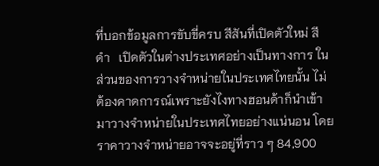ที่บอกข้อมูลการขับขี่ครบ สีสันที่เปิดตัวใหม่ สีดำ   เปิดตัวในต่างประเทศอย่างเป็นทางการ ในส่วนของการวางจำหน่ายในประเทศไทยนั้น ไม่ต้องคาดการณ์เพราะยังไงทางฮอนด้าก็นำเข้ามาวางจำหน่ายในประเทศไทยอย่างแน่นอน โดยราคาวางจำหน่ายอาจจะอยู่ที่ราว ๆ 84,900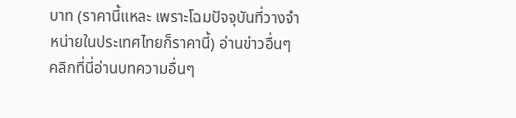บาท (ราคานี้แหละ เพราะโฉมปัจจุบันที่วางจำหน่ายในประเทศไทยก็ราคานี้) อ่านข่าวอื่นๆ คลิกที่นี่อ่านบทความอื่นๆ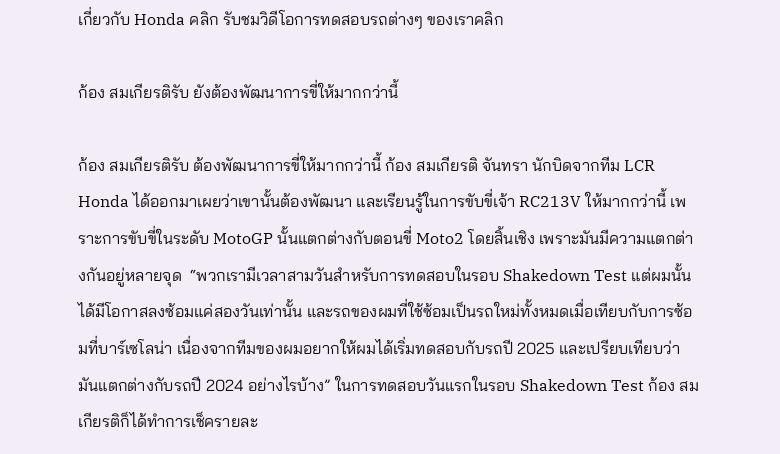เกี่ยวกับ Honda คลิก รับชมวิดีโอการทดสอบรถต่างๆ ของเราคลิก

ก้อง สมเกียรติรับ ยังต้องพัฒนาการขี่ให้มากกว่านี้

ก้อง สมเกียรติรับ ต้องพัฒนาการขี่ให้มากกว่านี้ ก้อง สมเกียรติ จันทรา นักบิดจากทีม LCR Honda ได้ออกมาเผยว่าเขานั้นต้องพัฒนา และเรียนรู้ในการขับขี่เจ้า RC213V ให้มากกว่านี้ เพราะการขับขี่ในระดับ MotoGP นั้นแตกต่างกับตอนขี่ Moto2 โดยสิ้นเชิง เพราะมันมีความแตกต่างกันอยู่หลายจุด  “พวกเรามีเวลาสามวันสำหรับการทดสอบในรอบ Shakedown Test แต่ผมนั้นได้มีโอกาสลงซ้อมแค่สองวันเท่านั้น และรถของผมที่ใช้ซ้อมเป็นรถใหม่ทั้งหมดเมื่อเทียบกับการซ้อมที่บาร์เซโลน่า เนื่องจากทีมของผมอยากให้ผมได้เริ่มทดสอบกับรถปี 2025 และเปรียบเทียบว่ามันแตกต่างกับรถปี 2024 อย่างไรบ้าง” ในการทดสอบวันแรกในรอบ Shakedown Test ก้อง สมเกียรติก็ได้ทำการเช็ครายละ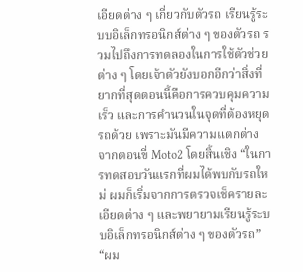เอียดต่าง ๆ เกี่ยวกับตัวรถ เรียนรู้ระบบอิเล็กทรอนิกส์ต่าง ๆ ของตัวรถ รวมไปถึงการทดลองในการใช้ตัวช่วยต่าง ๆ โดยเจ้าตัวยังบอกอีกว่าสิ่งที่ยากที่สุดตอนนี้คือการควบคุมความเร็ว และการคำนวนในจุดที่ต้องหยุดรถด้วย เพราะมันมีความแตกต่างจากตอนขี่ Moto2 โดยสิ้นเชิง “ในการทดสอบวันแรกที่ผมได้พบกับรถใหม่ ผมก็เริ่มจากการตรวจเช็ครายละเอียดต่าง ๆ และพยายามเรียนรู้ระบบอิเล็กทรอนิกส์ต่าง ๆ ของตัวรถ” “ผม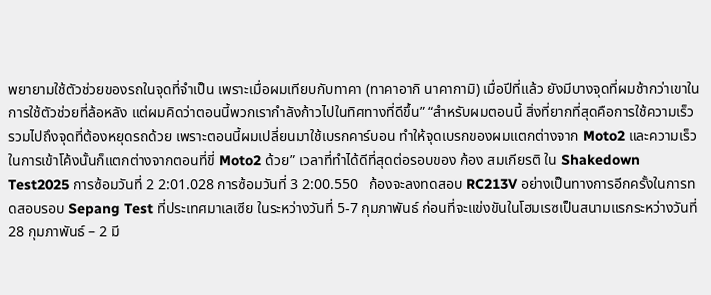พยายามใช้ตัวช่วยของรถในจุดที่จำเป็น เพราะเมื่อผมเทียบกับทาคา (ทาคาอากิ นาคากามิ) เมื่อปีที่แล้ว ยังมีบางจุดที่ผมช้ากว่าเขาในการใช้ตัวช่วยที่ล้อหลัง แต่ผมคิดว่าตอนนี้พวกเรากำลังก้าวไปในทิศทางที่ดีขึ้น” “สำหรับผมตอนนี้ สิ่งที่ยากที่สุดคือการใช้ความเร็ว รวมไปถึงจุดที่ต้องหยุดรถด้วย เพราะตอนนี้ผมเปลี่ยนมาใช้เบรกคาร์บอน ทำให้จุดเบรกของผมแตกต่างจาก Moto2 และความเร็วในการเข้าโค้งนั้นก็แตกต่างจากตอนที่ขี่ Moto2 ด้วย” เวลาที่ทำได้ดีที่สุดต่อรอบของ ก้อง สมเกียรติ ใน Shakedown Test2025 การซ้อมวันที่ 2 2:01.028 การซ้อมวันที่ 3 2:00.550   ก้องจะลงทดสอบ RC213V อย่างเป็นทางการอีกครั้งในการทดสอบรอบ Sepang Test ที่ประเทศมาเลเซีย ในระหว่างวันที่ 5-7 กุมภาพันธ์ ก่อนที่จะแข่งขันในโฮมเรซเป็นสนามแรกระหว่างวันที่ 28 กุมภาพันธ์ – 2 มี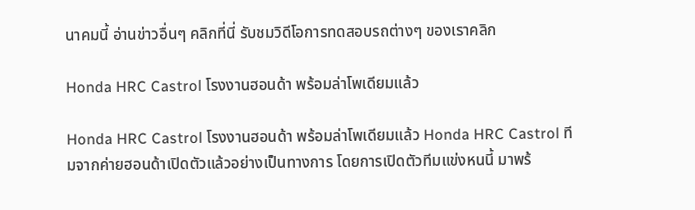นาคมนี้ อ่านข่าวอื่นๆ คลิกที่นี่ รับชมวิดีโอการทดสอบรถต่างๆ ของเราคลิก

Honda HRC Castrol โรงงานฮอนด้า พร้อมล่าโพเดียมแล้ว

Honda HRC Castrol โรงงานฮอนด้า พร้อมล่าโพเดียมแล้ว Honda HRC Castrol ทีมจากค่ายฮอนด้าเปิดตัวแล้วอย่างเป็นทางการ โดยการเปิดตัวทีมแข่งหนนี้ มาพร้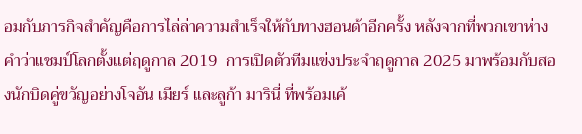อมกับภารกิจสำคัญคือการไล่ล่าความสำเร็จให้กับทางฮอนด้าอีกครั้ง หลังจากที่พวกเขาห่างคำว่าแชมป์โลกตั้งแต่ฤดูกาล 2019  การเปิดตัวทีมแข่งประจำฤดูกาล 2025 มาพร้อมกับสองนักบิดคู่ขวัญอย่างโจอัน เมียร์ และลูก้า มารินี่ ที่พร้อมเค้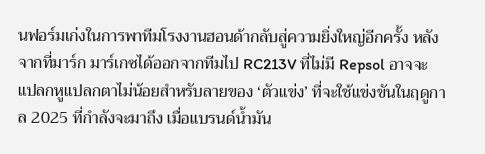นฟอร์มเก่งในการพาทีมโรงงานฮอนด้ากลับสู่ความยิ่งใหญ่อีกครั้ง หลังจากที่มาร์ก มาร์เกซได้ออกจากทีมไป RC213V ที่ไม่มี Repsol อาจจะแปลกหูแปลกตาไม่น้อยสำหรับลายของ ‘ตัวแข่ง’ ที่จะใช้แข่งขันในฤดูกาล 2025 ที่กำลังจะมาถึง เมื่อแบรนด์น้ำมัน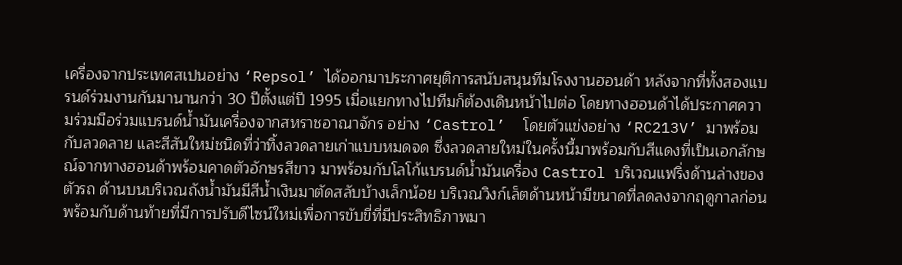เครื่องจากประเทศสเปนอย่าง ‘Repsol’ ได้ออกมาประกาศยุติการสนับสนุนทีมโรงงานฮอนด้า หลังจากที่ทั้งสองแบรนด์ร่วมงานกันมานานกว่า 30 ปีตั้งแต่ปี 1995 เมื่อแยกทางไปทีมก็ต้องเดินหน้าไปต่อ โดยทางฮอนด้าได้ประกาศความร่วมมือร่วมแบรนด์น้ำมันเครื่องจากสหราชอาณาจักร อย่าง ‘Castrol’  โดยตัวแข่งอย่าง ‘RC213V’ มาพร้อมกับลวดลาย และสีสันใหม่ชนิดที่ว่าทิ้งลวดลายเก่าแบบหมดจด ซึ่งลวดลายใหม่ในครั้งนี้มาพร้อมกับสีแดงที่เป็นเอกลักษณ์จากทางฮอนด้าพร้อมคาดตัวอักษรสีขาว มาพร้อมกับโลโก้แบรนด์น้ำมันเครื่อง Castrol บริเวณแฟริ่งด้านล่างของตัวรถ ด้านบนบริเวณถังน้ำมันมีสีน้ำเงินมาตัดสลับบ้างเล็กน้อย บริเวณวิงก์เล็ตด้านหน้ามีขนาดที่ลดลงจากฤดูกาลก่อน พร้อมกับด้านท้ายที่มีการปรับดีไซน์ใหม่เพื่อการขับขี่ที่มีประสิทธิภาพมา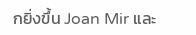กยิ่งขึ้น Joan Mir และ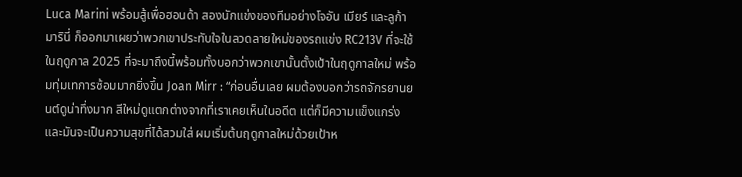Luca Marini พร้อมสู้เพื่อฮอนด้า สองนักแข่งของทีมอย่างโจอัน เมียร์ และลูก้า มารินี่ ก็ออกมาเผยว่าพวกเขาประทับใจในลวดลายใหม่ของรถแข่ง RC213V ที่จะใช้ในฤดูกาล 2025 ที่จะมาถึงนี้พร้อมทั้งบอกว่าพวกเขานั้นตั้งเป้าในฤดูกาลใหม่ พร้อมทุ่มเทการซ้อมมากยิ่งขึ้น Joan Mirr : “ก่อนอื่นเลย ผมต้องบอกว่ารถจักรยานยนต์ดูน่าทึ่งมาก สีใหม่ดูแตกต่างจากที่เราเคยเห็นในอดีต แต่ก็มีความแข็งแกร่งและมันจะเป็นความสุขที่ได้สวมใส่ ผมเริ่มต้นฤดูกาลใหม่ด้วยเป้าห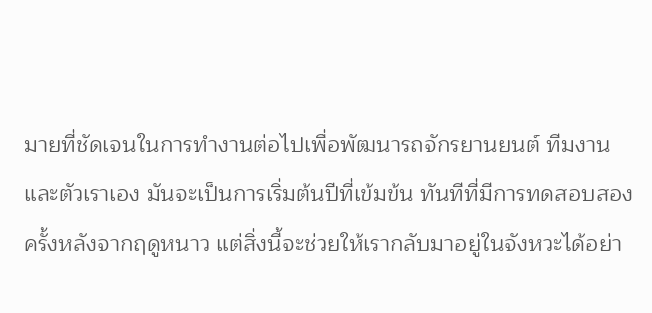มายที่ชัดเจนในการทำงานต่อไปเพื่อพัฒนารถจักรยานยนต์ ทีมงาน และตัวเราเอง มันจะเป็นการเริ่มต้นปีที่เข้มข้น ทันทีที่มีการทดสอบสองครั้งหลังจากฤดูหนาว แต่สิ่งนี้จะช่วยให้เรากลับมาอยู่ในจังหวะได้อย่า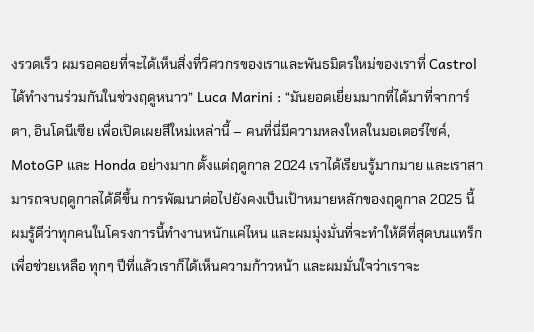งรวดเร็ว ผมรอคอยที่จะได้เห็นสิ่งที่วิศวกรของเราและพันธมิตรใหม่ของเราที่ Castrol ได้ทำงานร่วมกันในช่วงฤดูหนาว” Luca Marini : “มันยอดเยี่ยมมากที่ได้มาที่จาการ์ตา, อินโดนีเซีย เพื่อเปิดเผยสีใหม่เหล่านี้ – คนที่นี่มีความหลงใหลในมอเตอร์ไซค์, MotoGP และ Honda อย่างมาก ตั้งแต่ฤดูกาล 2024 เราได้เรียนรู้มากมาย และเราสามารถจบฤดูกาลได้ดีขึ้น การพัฒนาต่อไปยังคงเป็นเป้าหมายหลักของฤดูกาล 2025 นี้ ผมรู้ดีว่าทุกคนในโครงการนี้ทำงานหนักแค่ไหน และผมมุ่งมั่นที่จะทำให้ดีที่สุดบนแทร็กเพื่อช่วยเหลือ ทุกๆ ปีที่แล้วเราก็ได้เห็นความก้าวหน้า และผมมั่นใจว่าเราจะ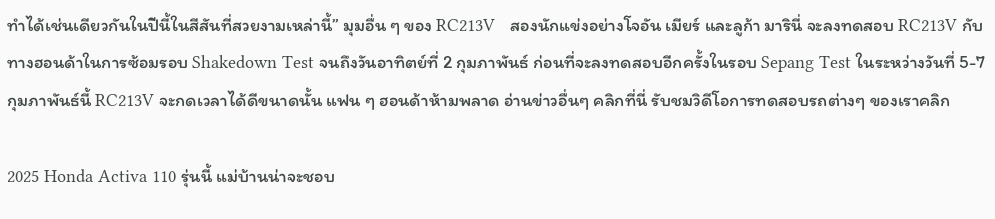ทำได้เช่นเดียวกันในปีนี้ในสีสันที่สวยงามเหล่านี้” มุมอื่น ๆ ของ RC213V   สองนักแข่งอย่างโจอัน เมียร์ และลูก้า มารินี่ จะลงทดสอบ RC213V กับทางฮอนด้าในการซ้อมรอบ Shakedown Test จนถึงวันอาทิตย์ที่ 2 กุมภาพันธ์ ก่อนที่จะลงทดสอบอีกครั้งในรอบ Sepang Test ในระหว่างวันที่ 5-7 กุมภาพันธ์นี้ RC213V จะกดเวลาได้ดีขนาดนั้น แฟน ๆ ฮอนด้าห้ามพลาด อ่านข่าวอื่นๆ คลิกที่นี่ รับชมวิดีโอการทดสอบรถต่างๆ ของเราคลิก

2025 Honda Activa 110 รุ่นนี้ แม่บ้านน่าจะชอบ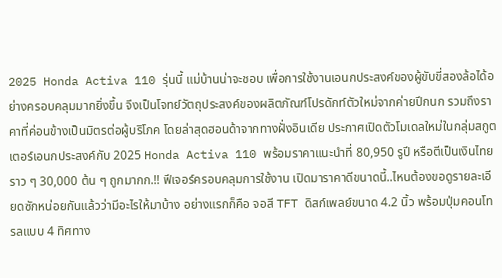2025 Honda Activa 110 รุ่นนี้ แม่บ้านน่าจะชอบ เพื่อการใช้งานเอนกประสงค์ของผู้ขับขี่สองล้อได้อย่างครอบคลุมมากยิ่งขึ้น จึงเป็นโจทย์วัตถุประสงค์ของผลิตภัณฑ์โปรดักท์ตัวใหม่จากค่ายปีกนก รวมถึงราคาที่ค่อนข้างเป็นมิตรต่อผู้บริโภค โดยล่าสุดฮอนด้าจากทางฝั่งอินเดีย ประกาศเปิดตัวโมเดลใหม่ในกลุ่มสกูตเตอร์เอนกประสงค์กับ 2025 Honda Activa 110 พร้อมราคาแนะนำที่ 80,950 รูปี หรือตีเป็นเงินไทยราว ๆ 30,000 ต้น ๆ ถูกมากก.!! ฟีเจอร์ครอบคลุมการใช้งาน เปิดมาราคาดีขนาดนี้..ไหนต้องขอดูรายละเอียดซักหน่อยกันแล้วว่ามีอะไรให้มาบ้าง อย่างแรกก็คือ จอสี TFT ดิสก์เพลย์ขนาด 4.2 นิ้ว พร้อมปุ่มคอนโทรลแบบ 4 ทิศทาง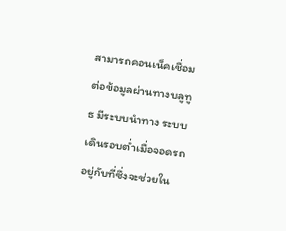สามารถคอนเน็คเชื่อมต่อข้อมูลผ่านทางบลูทูธ มีระบบนำทาง ระบบเดินรอบต่ำเมื่อจอดรถอยู่กับที่ซึ่งจะช่วยใน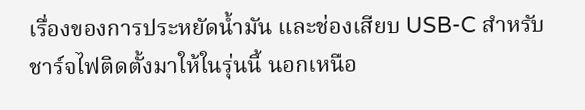เรื่องของการประหยัดน้ำมัน และช่องเสียบ USB-C สำหรับชาร์จไฟติดตั้งมาให้ในรุ่นนี้ นอกเหนือ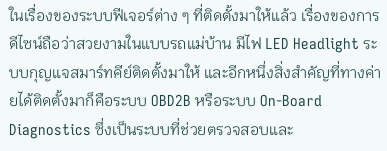ในเรื่องของระบบฟีเจอร์ต่าง ๆ ที่ติดตั้งมาให้แล้ว เรื่องของการดีไซน์ถือว่าสวยงามในแบบรถแม่บ้าน มีไฟ LED Headlight ระบบกุญแจสมาร์ทคีย์ติดตั้งมาให้ และอีกหนึ่งสิ่งสำคัญที่ทางค่ายได้ติดตั้งมาก็คือระบบ OBD2B หรือระบบ On-Board Diagnostics ซึ่งเป็นระบบที่ช่วยตรวจสอบและ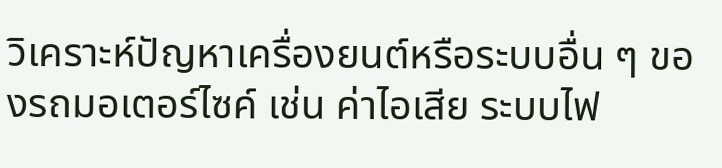วิเคราะห์ปัญหาเครื่องยนต์หรือระบบอื่น ๆ ของรถมอเตอร์ไซค์ เช่น ค่าไอเสีย ระบบไฟ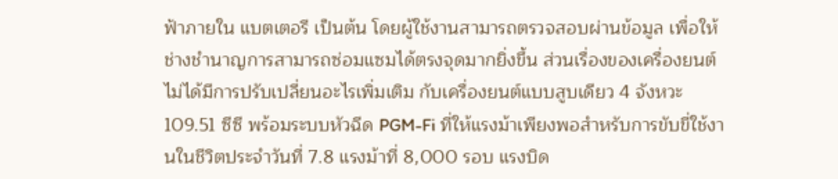ฟ้าภายใน แบตเตอรี เป็นต้น โดยผู้ใช้งานสามารถตรวจสอบผ่านข้อมูล เพื่อให้ช่างชำนาญการสามารถซ่อมแซมได้ตรงจุดมากยิ่งขึ้น ส่วนเรื่องของเครื่องยนต์ไม่ได้มีการปรับเปลี่ยนอะไรเพิ่มเติม กับเครื่องยนต์แบบสูบเดียว 4 จังหวะ 109.51 ซีซี พร้อมระบบหัวฉีด PGM-Fi ที่ให้แรงม้าเพียงพอสำหรับการขับขี่ใช้งานในชีวิตประจำวันที่ 7.8 แรงม้าที่ 8,000 รอบ แรงบิด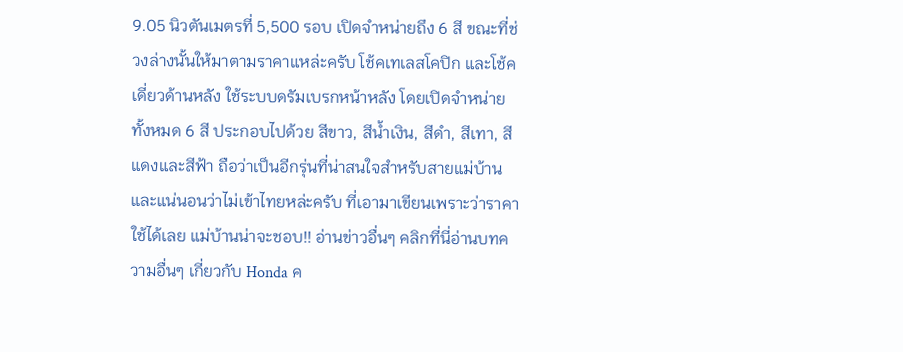9.05 นิวตันเมตรที่ 5,500 รอบ เปิดจำหน่ายถึง 6 สี ขณะที่ช่วงล่างนั้นให้มาตามราคาแหล่ะครับ โช้คเทเลสโคปิก และโช้คเดี่ยวด้านหลัง ใช้ระบบดรัมเบรกหน้าหลัง โดยเปิดจำหน่ายทั้งหมด 6 สี ประกอบไปด้วย สีขาว, สีน้ำเงิน, สีดำ, สีเทา, สีแดงและสีฟ้า ถือว่าเป็นอีกรุ่นที่น่าสนใจสำหรับสายแม่บ้าน และแน่นอนว่าไม่เข้าไทยหล่ะครับ ที่เอามาเขียนเพราะว่าราคาใช้ได้เลย แม่บ้านน่าจะชอบ!! อ่านข่าวอื่นๆ คลิกที่นี่อ่านบทความอื่นๆ เกี่ยวกับ Honda ค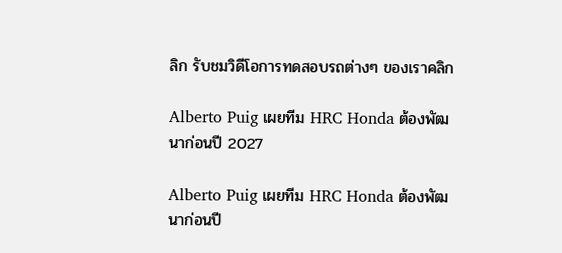ลิก รับชมวิดีโอการทดสอบรถต่างๆ ของเราคลิก

Alberto Puig เผยทีม HRC Honda ต้องพัฒนาก่อนปี 2027

Alberto Puig เผยทีม HRC Honda ต้องพัฒนาก่อนปี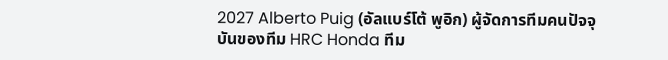2027 Alberto Puig (อัลแบร์โต้ พูอิก) ผู้จัดการทีมคนปัจจุบันของทีม HRC Honda ทีม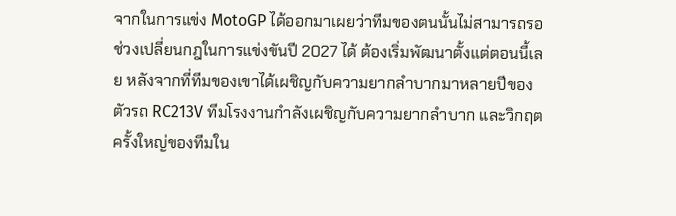จากในการแข่ง MotoGP ได้ออกมาเผยว่าทีมของตนนั้นไม่สามารถรอช่วงเปลี่ยนกฎในการแข่งขันปี 2027 ได้ ต้องเริ่มพัฒนาตั้งแต่ตอนนี้เลย หลังจากที่ทีมของเขาได้เผชิญกับความยากลำบากมาหลายปีของตัวรถ RC213V ทีมโรงงานกำลังเผชิญกับความยากลำบาก และวิกฤตครั้งใหญ่ของทีมใน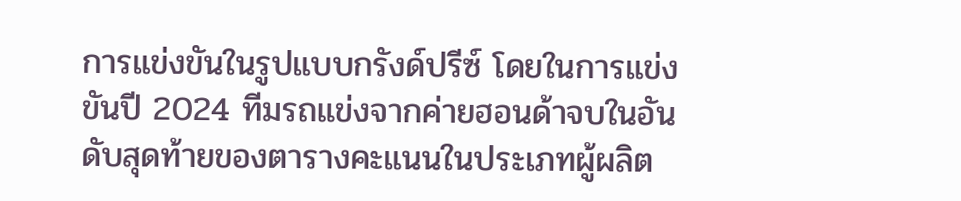การแข่งขันในรูปแบบกรังด์ปรีซ์ โดยในการแข่งขันปี 2024 ทีมรถแข่งจากค่ายฮอนด้าจบในอันดับสุดท้ายของตารางคะแนนในประเภทผู้ผลิต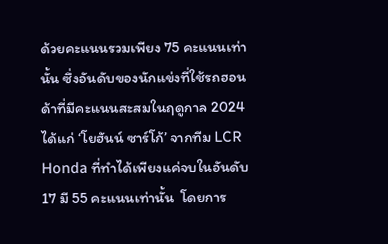ด้วยคะแนนรวมเพียง 75 คะแนนเท่านั้น ซึ่งอันดับของนักแข่งที่ใช้รถฮอนด้าที่มีคะแนนสะสมในฤดูกาล 2024 ได้แก่ ‘โยฮันน์ ซาร์โก้’ จากทีม LCR Honda ที่ทำได้เพียงแค่จบในอันดับ 17 มี 55 คะแนนเท่านั้น  โดยการ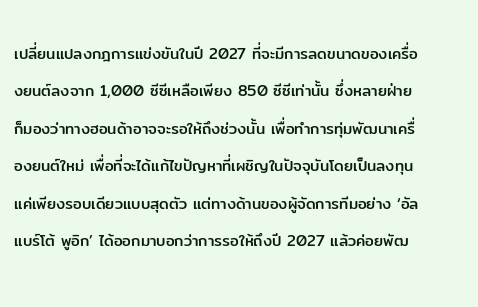เปลี่ยนแปลงกฎการแข่งขันในปี 2027 ที่จะมีการลดขนาดของเครื่องยนต์ลงจาก 1,000 ซีซีเหลือเพียง 850 ซีซีเท่านั้น ซึ่งหลายฝ่ายก็มองว่าทางฮอนด้าอาจจะรอให้ถึงช่วงนั้น เพื่อทำการทุ่มพัฒนาเครื่องยนต์ใหม่ เพื่อที่จะได้แก้ไขปัญหาที่เผชิญในปัจจุบันโดยเป็นลงทุนแค่เพียงรอบเดียวแบบสุดตัว แต่ทางด้านของผู้จัดการทีมอย่าง ‘อัลแบร์โต้ พูอิก’ ได้ออกมาบอกว่าการรอให้ถึงปี 2027 แล้วค่อยพัฒ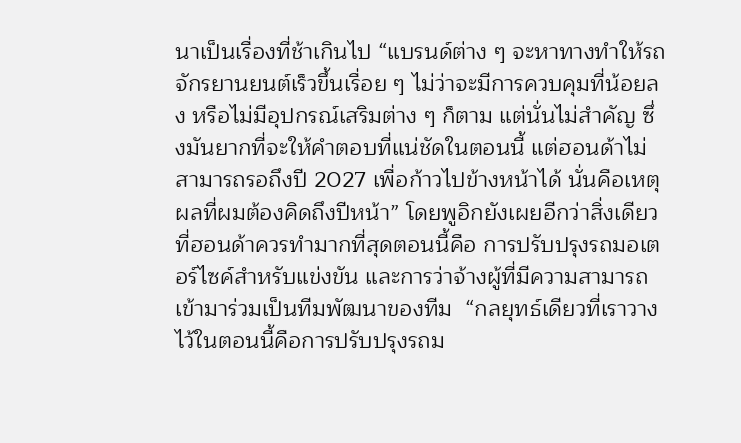นาเป็นเรื่องที่ช้าเกินไป “แบรนด์ต่าง ๆ จะหาทางทำให้รถจักรยานยนต์เร็วขึ้นเรื่อย ๆ ไม่ว่าจะมีการควบคุมที่น้อยลง หรือไม่มีอุปกรณ์เสริมต่าง ๆ ก็ตาม แต่นั่นไม่สำคัญ ซึ่งมันยากที่จะให้คำตอบที่แน่ชัดในตอนนี้ แต่ฮอนด้าไม่สามารถรอถึงปี 2027 เพื่อก้าวไปข้างหน้าได้ นั่นคือเหตุผลที่ผมต้องคิดถึงปีหน้า” โดยพูอิกยังเผยอีกว่าสิ่งเดียวที่ฮอนด้าควรทำมากที่สุดตอนนี้คือ การปรับปรุงรถมอเตอร์ไซค์สำหรับแข่งขัน และการว่าจ้างผู้ที่มีความสามารถเข้ามาร่วมเป็นทีมพัฒนาของทีม  “กลยุทธ์เดียวที่เราวางไว้ในตอนนี้คือการปรับปรุงรถม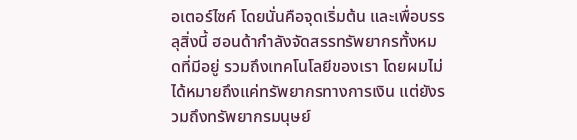อเตอร์ไซค์ โดยนั่นคือจุดเริ่มต้น และเพื่อบรรลุสิ่งนี้ ฮอนด้ากำลังจัดสรรทรัพยากรทั้งหมดที่มีอยู่ รวมถึงเทคโนโลยีของเรา โดยผมไม่ได้หมายถึงแค่ทรัพยากรทางการเงิน แต่ยังรวมถึงทรัพยากรมนุษย์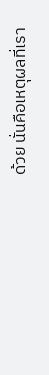ด้วย นั่นคือเหตุผลที่เรา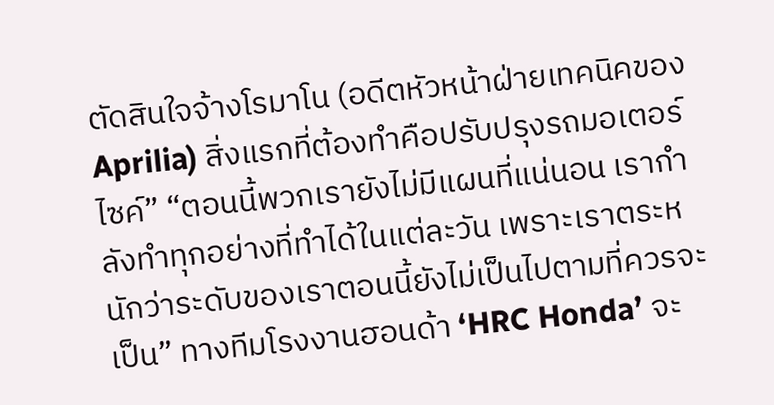ตัดสินใจจ้างโรมาโน (อดีตหัวหน้าฝ่ายเทคนิคของ Aprilia) สิ่งแรกที่ต้องทำคือปรับปรุงรถมอเตอร์ไซค์” “ตอนนี้พวกเรายังไม่มีแผนที่แน่นอน เรากำลังทำทุกอย่างที่ทำได้ในแต่ละวัน เพราะเราตระหนักว่าระดับของเราตอนนี้ยังไม่เป็นไปตามที่ควรจะเป็น” ทางทีมโรงงานฮอนด้า ‘HRC Honda’ จะ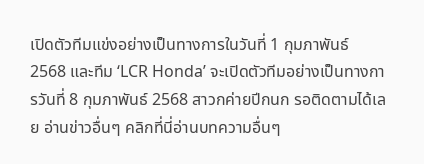เปิดตัวทีมแข่งอย่างเป็นทางการในวันที่ 1 กุมภาพันธ์ 2568 และทีม ‘LCR Honda’ จะเปิดตัวทีมอย่างเป็นทางการวันที่ 8 กุมภาพันธ์ 2568 สาวกค่ายปีกนก รอติดตามได้เลย อ่านข่าวอื่นๆ คลิกที่นี่อ่านบทความอื่นๆ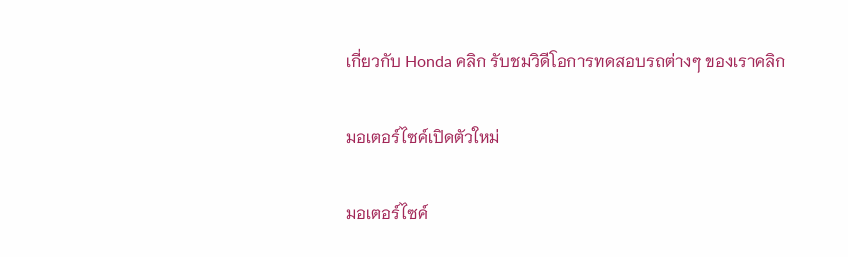เกี่ยวกับ Honda คลิก รับชมวิดีโอการทดสอบรถต่างๆ ของเราคลิก

มอเตอร์ไซค์เปิดตัวใหม่

มอเตอร์ไซค์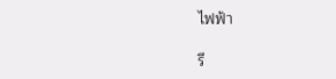ไฟฟ้า

รี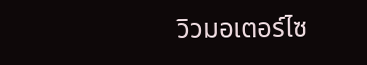วิวมอเตอร์ไซ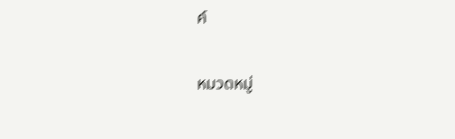ค์

หมวดหมู่